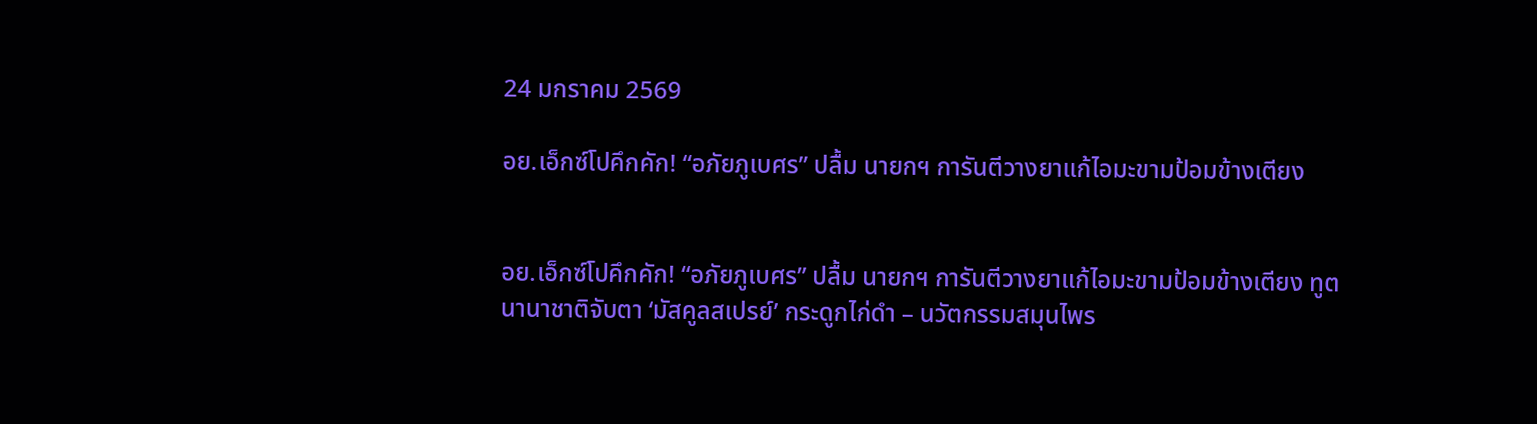24 มกราคม 2569

อย.เอ็กซ์โปคึกคัก! “อภัยภูเบศร” ปลื้ม นายกฯ การันตีวางยาแก้ไอมะขามป้อมข้างเตียง


อย.เอ็กซ์โปคึกคัก! “อภัยภูเบศร” ปลื้ม นายกฯ การันตีวางยาแก้ไอมะขามป้อมข้างเตียง ทูตนานาชาติจับตา ‘มัสคูลสเปรย์’ กระดูกไก่ดำ – นวัตกรรมสมุนไพร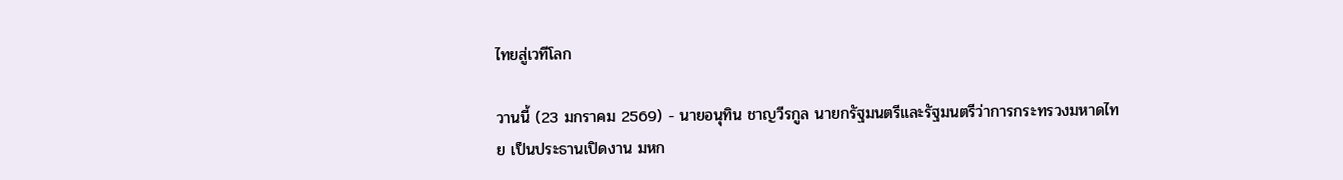ไทยสู่เวทีโลก

วานนี้ (23 มกราคม 2569) - นายอนุทิน ชาญวีรกูล นายกรัฐมนตรีและรัฐมนตรีว่าการกระทรวงมหาดไทย เป็นประธานเปิดงาน มหก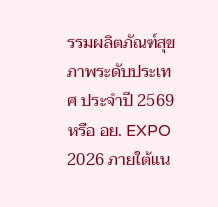รรมผลิตภัณฑ์สุขภาพระดับประเทศ ประจำปี 2569 หรือ อย. EXPO 2026 ภายใต้แน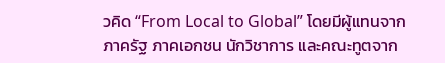วคิด “From Local to Global” โดยมีผู้แทนจากภาครัฐ ภาคเอกชน นักวิชาการ และคณะทูตจาก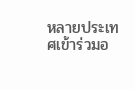หลายประเทศเข้าร่วมอ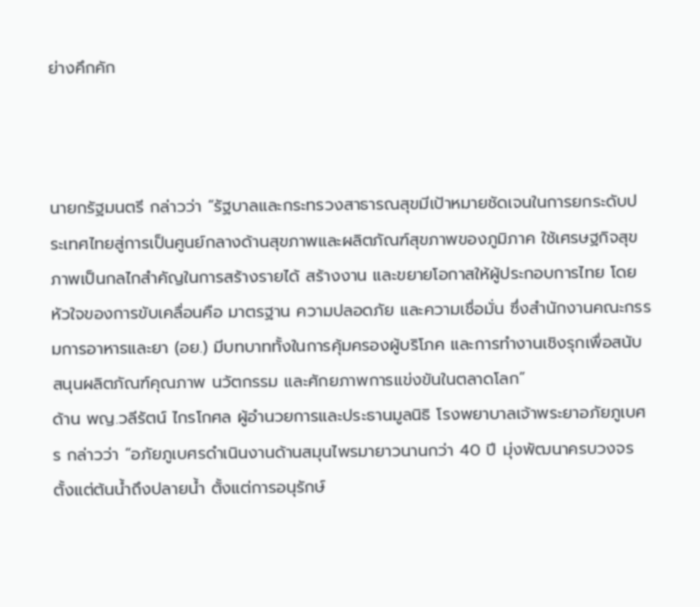ย่างคึกคัก



นายกรัฐมนตรี กล่าวว่า “รัฐบาลและกระทรวงสาธารณสุขมีเป้าหมายชัดเจนในการยกระดับประเทศไทยสู่การเป็นศูนย์กลางด้านสุขภาพและผลิตภัณฑ์สุขภาพของภูมิภาค ใช้เศรษฐกิจสุขภาพเป็นกลไกสำคัญในการสร้างรายได้ สร้างงาน และขยายโอกาสให้ผู้ประกอบการไทย โดยหัวใจของการขับเคลื่อนคือ มาตรฐาน ความปลอดภัย และความเชื่อมั่น ซึ่งสำนักงานคณะกรรมการอาหารและยา (อย.) มีบทบาททั้งในการคุ้มครองผู้บริโภค และการทำงานเชิงรุกเพื่อสนับสนุนผลิตภัณฑ์คุณภาพ นวัตกรรม และศักยภาพการแข่งขันในตลาดโลก”
ด้าน พญ.วลีรัตน์ ไกรโกศล ผู้อำนวยการและประธานมูลนิธิ โรงพยาบาลเจ้าพระยาอภัยภูเบศร กล่าวว่า “อภัยภูเบศรดำเนินงานด้านสมุนไพรมายาวนานกว่า 40 ปี มุ่งพัฒนาครบวงจรตั้งแต่ต้นน้ำถึงปลายน้ำ ตั้งแต่การอนุรักษ์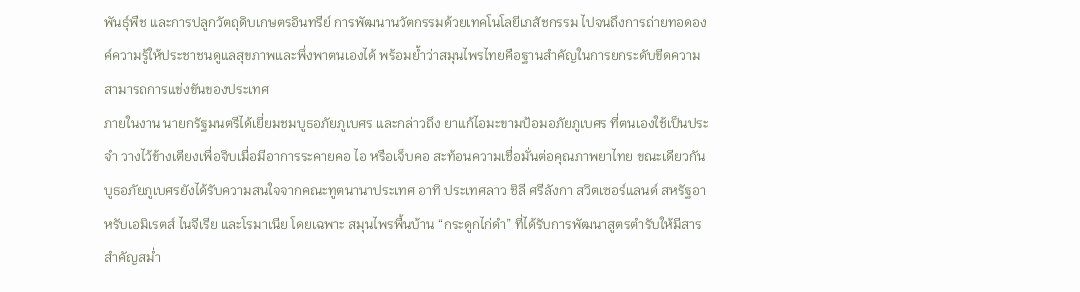พันธุ์พืช และการปลูกวัตถุดิบเกษตรอินทรีย์ การพัฒนานวัตกรรมด้วยเทคโนโลยีเภสัชกรรม ไปจนถึงการถ่ายทอดองค์ความรู้ให้ประชาชนดูแลสุขภาพและพึ่งพาตนเองได้ พร้อมย้ำว่าสมุนไพรไทยคือฐานสำคัญในการยกระดับขีดความสามารถการแข่งขันของประเทศ
ภายในงาน นายกรัฐมนตรีได้เยี่ยมชมบูธอภัยภูเบศร และกล่าวถึง ยาแก้ไอมะขามป้อมอภัยภูเบศร ที่ตนเองใช้เป็นประจำ วางไว้ข้างเตียงเพื่อจิบเมื่อมีอาการระคายคอ ไอ หรือเจ็บคอ สะท้อนความเชื่อมั่นต่อคุณภาพยาไทย ขณะเดียวกัน บูธอภัยภูเบศรยังได้รับความสนใจจากคณะทูตนานาประเทศ อาทิ ประเทศลาว ชิลี ศรีลังกา สวิตเซอร์แลนด์ สหรัฐอาหรับเอมิเรตส์ ไนจีเรีย และโรมาเนีย โดยเฉพาะ สมุนไพรพื้นบ้าน “กระดูกไก่ดำ” ที่ได้รับการพัฒนาสูตรตำรับให้มีสารสำคัญสม่ำ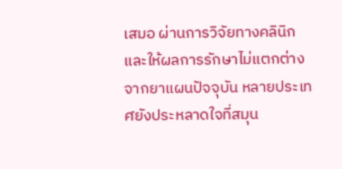เสมอ ผ่านการวิจัยทางคลินิก และให้ผลการรักษาไม่แตกต่างจากยาแผนปัจจุบัน หลายประเทศยังประหลาดใจที่สมุน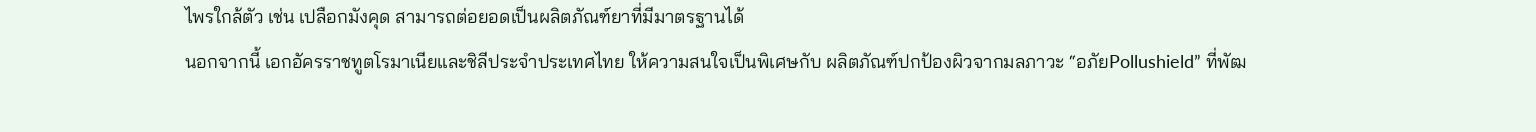ไพรใกล้ตัว เช่น เปลือกมังคุด สามารถต่อยอดเป็นผลิตภัณฑ์ยาที่มีมาตรฐานได้
นอกจากนี้ เอกอัครราชทูตโรมาเนียและชิลีประจำประเทศไทย ให้ความสนใจเป็นพิเศษกับ ผลิตภัณฑ์ปกป้องผิวจากมลภาวะ “อภัยPollushield” ที่พัฒ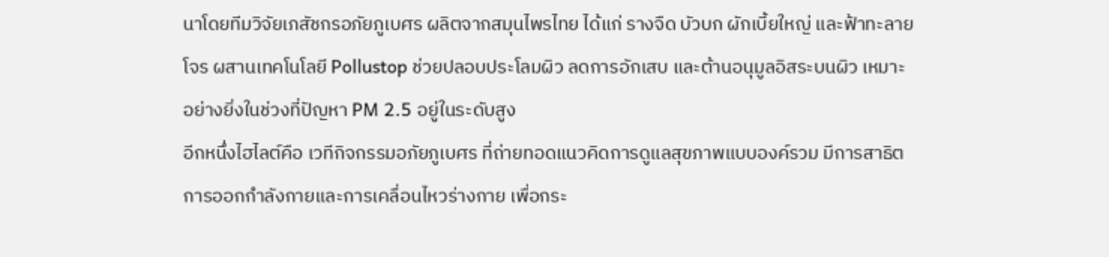นาโดยทีมวิจัยเภสัชกรอภัยภูเบศร ผลิตจากสมุนไพรไทย ได้แก่ รางจืด บัวบก ผักเบี้ยใหญ่ และฟ้าทะลายโจร ผสานเทคโนโลยี Pollustop ช่วยปลอบประโลมผิว ลดการอักเสบ และต้านอนุมูลอิสระบนผิว เหมาะอย่างยิ่งในช่วงที่ปัญหา PM 2.5 อยู่ในระดับสูง
อีกหนึ่งไฮไลต์คือ เวทีกิจกรรมอภัยภูเบศร ที่ถ่ายทอดแนวคิดการดูแลสุขภาพแบบองค์รวม มีการสาธิตการออกกำลังกายและการเคลื่อนไหวร่างกาย เพื่อกระ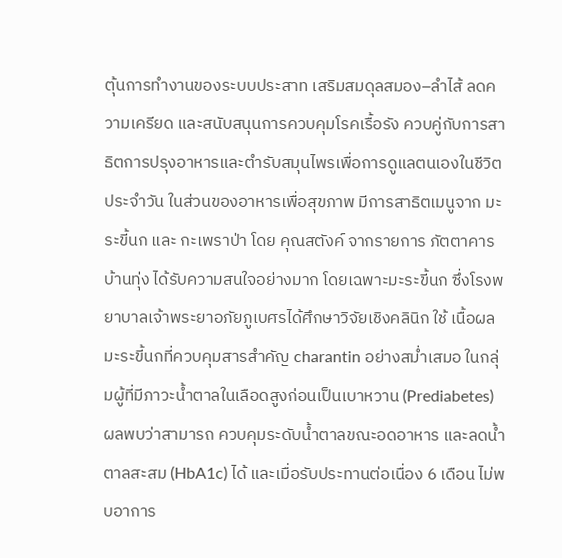ตุ้นการทำงานของระบบประสาท เสริมสมดุลสมอง–ลำไส้ ลดความเครียด และสนับสนุนการควบคุมโรคเรื้อรัง ควบคู่กับการสาธิตการปรุงอาหารและตำรับสมุนไพรเพื่อการดูแลตนเองในชีวิตประจำวัน ในส่วนของอาหารเพื่อสุขภาพ มีการสาธิตเมนูจาก มะระขี้นก และ กะเพราป่า โดย คุณสตังค์ จากรายการ ภัตตาคารบ้านทุ่ง ได้รับความสนใจอย่างมาก โดยเฉพาะมะระขี้นก ซึ่งโรงพยาบาลเจ้าพระยาอภัยภูเบศรได้ศึกษาวิจัยเชิงคลินิก ใช้ เนื้อผลมะระขี้นกที่ควบคุมสารสำคัญ charantin อย่างสม่ำเสมอ ในกลุ่มผู้ที่มีภาวะน้ำตาลในเลือดสูงก่อนเป็นเบาหวาน (Prediabetes) ผลพบว่าสามารถ ควบคุมระดับน้ำตาลขณะอดอาหาร และลดน้ำตาลสะสม (HbA1c) ได้ และเมื่อรับประทานต่อเนื่อง 6 เดือน ไม่พบอาการ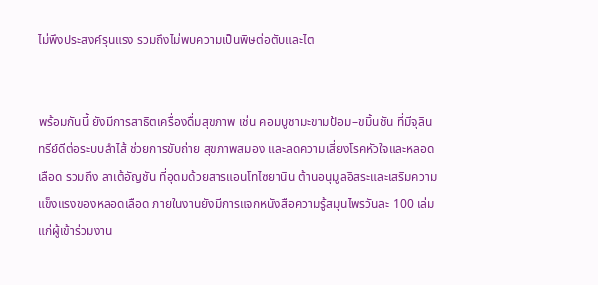ไม่พึงประสงค์รุนแรง รวมถึงไม่พบความเป็นพิษต่อตับและไต


พร้อมกันนี้ ยังมีการสาธิตเครื่องดื่มสุขภาพ เช่น คอมบูชามะขามป้อม–ขมิ้นชัน ที่มีจุลินทรีย์ดีต่อระบบลำไส้ ช่วยการขับถ่าย สุขภาพสมอง และลดความเสี่ยงโรคหัวใจและหลอดเลือด รวมถึง ลาเต้อัญชัน ที่อุดมด้วยสารแอนโทไซยานิน ต้านอนุมูลอิสระและเสริมความแข็งแรงของหลอดเลือด ภายในงานยังมีการแจกหนังสือความรู้สมุนไพรวันละ 100 เล่มแก่ผู้เข้าร่วมงาน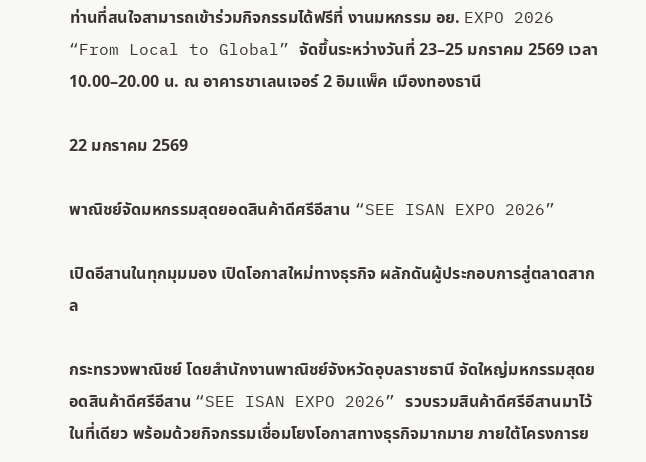ท่านที่สนใจสามารถเข้าร่วมกิจกรรมได้ฟรีที่ งานมหกรรม อย. EXPO 2026 “From Local to Global” จัดขึ้นระหว่างวันที่ 23–25 มกราคม 2569 เวลา 10.00–20.00 น. ณ อาคารชาเลนเจอร์ 2 อิมแพ็ค เมืองทองธานี

22 มกราคม 2569

พาณิชย์จัดมหกรรมสุดยอดสินค้าดีศรีอีสาน “SEE ISAN EXPO 2026”

เปิดอีสานในทุกมุมมอง เปิดโอกาสใหม่ทางธุรกิจ ผลักดันผู้ประกอบการสู่ตลาดสากล

กระทรวงพาณิชย์ โดยสำนักงานพาณิชย์จังหวัดอุบลราชธานี จัดใหญ่มหกรรมสุดยอดสินค้าดีศรีอีสาน “SEE ISAN EXPO 2026” รวบรวมสินค้าดีศรีอีสานมาไว้ในที่เดียว พร้อมด้วยกิจกรรมเชื่อมโยงโอกาสทางธุรกิจมากมาย ภายใต้โครงการย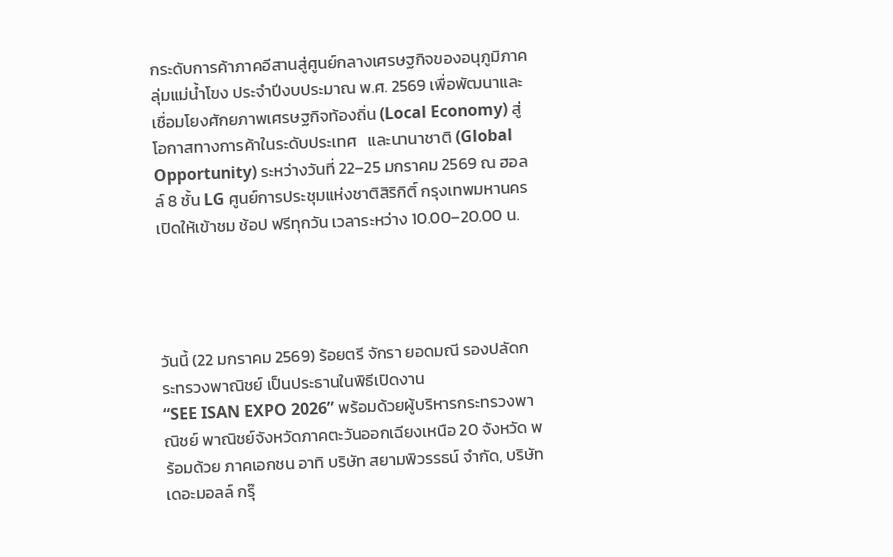กระดับการค้าภาคอีสานสู่ศูนย์กลางเศรษฐกิจของอนุภูมิภาคลุ่มแม่น้ำโขง ประจำปีงบประมาณ พ.ศ. 2569 เพื่อพัฒนาและเชื่อมโยงศักยภาพเศรษฐกิจท้องถิ่น (Local Economy) สู่โอกาสทางการค้าในระดับประเทศ   และนานาชาติ (Global Opportunity) ระหว่างวันที่ 22–25 มกราคม 2569 ณ ฮอลล์ 8 ชั้น LG ศูนย์การประชุมแห่งชาติสิริกิติ์ กรุงเทพมหานคร เปิดให้เข้าชม ช้อป ฟรีทุกวัน เวลาระหว่าง 10.00–20.00 น.




วันนี้ (22 มกราคม 2569) ร้อยตรี จักรา ยอดมณี รองปลัดกระทรวงพาณิชย์ เป็นประธานในพิธีเปิดงาน
“SEE ISAN EXPO 2026” พร้อมด้วยผู้บริหารกระทรวงพาณิชย์ พาณิชย์จังหวัดภาคตะวันออกเฉียงเหนือ 20 จังหวัด พร้อมด้วย ภาคเอกชน อาทิ บริษัท สยามพิวรรธน์ จำกัด, บริษัท เดอะมอลล์ กรุ๊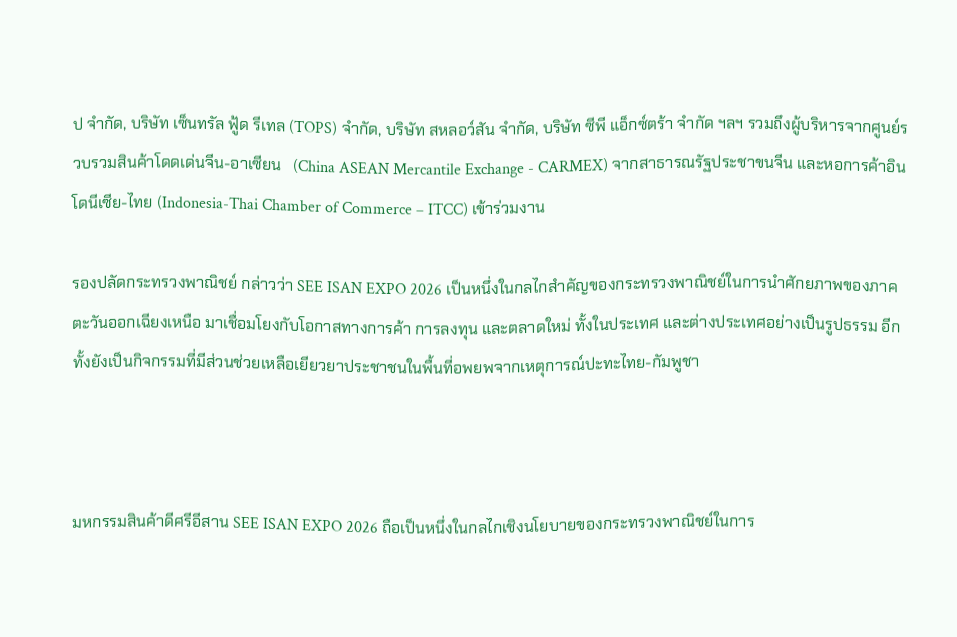ป จำกัด, บริษัท เซ็นทรัล ฟู้ด รีเทล (TOPS) จำกัด, บริษัท สหลอว์สัน จำกัด, บริษัท ซีพี แอ็กซ์ตร้า จำกัด ฯลฯ รวมถึงผู้บริหารจากศูนย์รวบรวมสินค้าโดดเด่นจีน-อาเซียน   (China ASEAN Mercantile Exchange - CARMEX) จากสาธารณรัฐประชาขนจีน และหอการค้าอินโดนีเซีย-ไทย (Indonesia-Thai Chamber of Commerce – ITCC) เข้าร่วมงาน

รองปลัดกระทรวงพาณิชย์ กล่าวว่า SEE ISAN EXPO 2026 เป็นหนึ่งในกลไกสำคัญของกระทรวงพาณิชย์ในการนำศักยภาพของภาคตะวันออกเฉียงเหนือ มาเชื่อมโยงกับโอกาสทางการค้า การลงทุน และตลาดใหม่ ทั้งในประเทศ และต่างประเทศอย่างเป็นรูปธรรม อีกทั้งยังเป็นกิจกรรมที่มีส่วนช่วยเหลือเยียวยาประชาชนในพื้นที่อพยพจากเหตุการณ์ปะทะไทย-กัมพูชา



มหกรรมสินค้าดีศรีอีสาน SEE ISAN EXPO 2026 ถือเป็นหนึ่งในกลไกเชิงนโยบายของกระทรวงพาณิชย์ในการ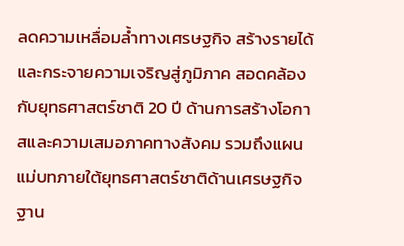ลดความเหลื่อมล้ำทางเศรษฐกิจ สร้างรายได้ และกระจายความเจริญสู่ภูมิภาค สอดคล้องกับยุทธศาสตร์ชาติ 20 ปี ด้านการสร้างโอกาสและความเสมอภาคทางสังคม รวมถึงแผนแม่บทภายใต้ยุทธศาสตร์ชาติด้านเศรษฐกิจฐาน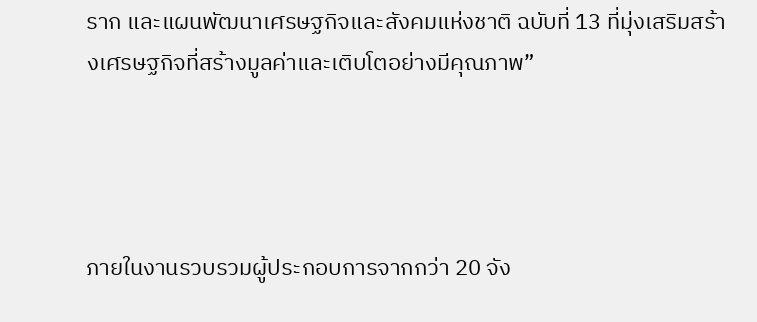ราก และแผนพัฒนาเศรษฐกิจและสังคมแห่งชาติ ฉบับที่ 13 ที่มุ่งเสริมสร้างเศรษฐกิจที่สร้างมูลค่าและเติบโตอย่างมีคุณภาพ”




ภายในงานรวบรวมผู้ประกอบการจากกว่า 20 จัง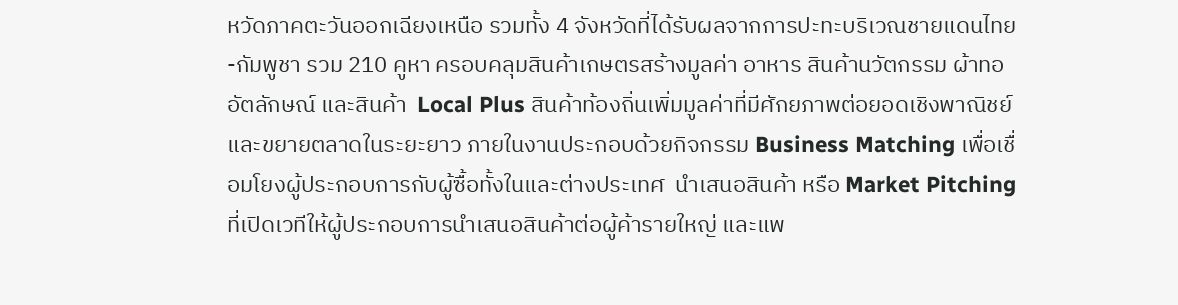หวัดภาคตะวันออกเฉียงเหนือ รวมทั้ง 4 จังหวัดที่ได้รับผลจากการปะทะบริเวณชายแดนไทย-กัมพูชา รวม 210 คูหา ครอบคลุมสินค้าเกษตรสร้างมูลค่า อาหาร สินค้านวัตกรรม ผ้าทออัตลักษณ์ และสินค้า  Local Plus สินค้าท้องถิ่นเพิ่มมูลค่าที่มีศักยภาพต่อยอดเชิงพาณิชย์และขยายตลาดในระยะยาว ภายในงานประกอบด้วยกิจกรรม Business Matching เพื่อเชื่อมโยงผู้ประกอบการกับผู้ซื้อทั้งในและต่างประเทศ  นำเสนอสินค้า หรือ Market Pitchingที่เปิดเวทีให้ผู้ประกอบการนำเสนอสินค้าต่อผู้ค้ารายใหญ่ และแพ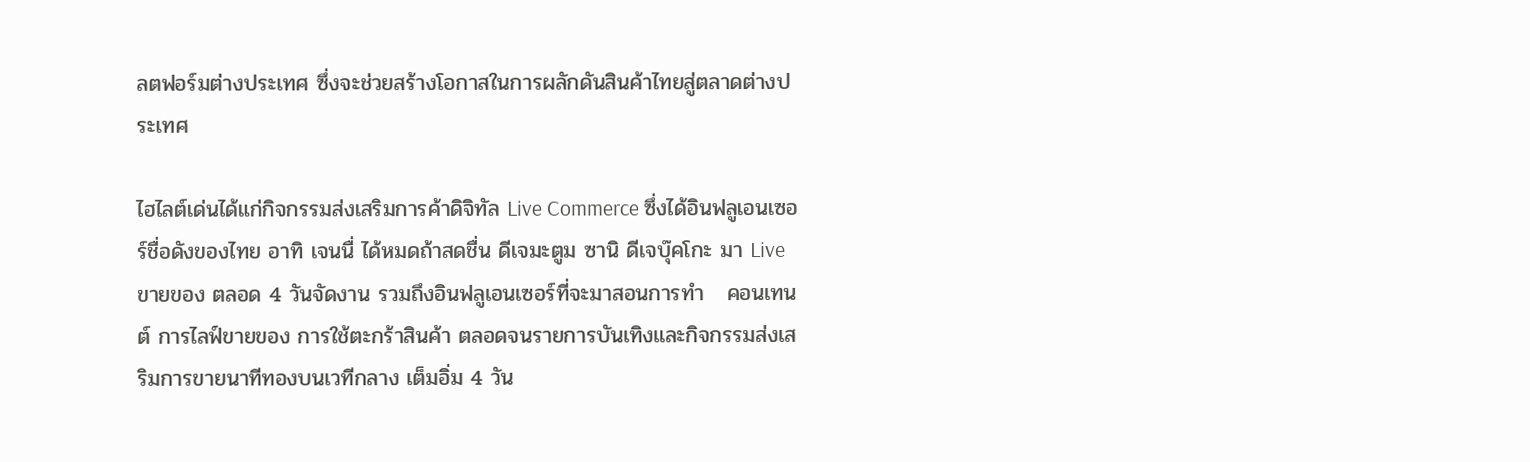ลตฟอร์มต่างประเทศ ซึ่งจะช่วยสร้างโอกาสในการผลักดันสินค้าไทยสู่ตลาดต่างประเทศ

ไฮไลต์เด่นได้แก่กิจกรรมส่งเสริมการค้าดิจิทัล Live Commerce ซึ่งได้อินฟลูเอนเซอร์ชื่อดังของไทย อาทิ เจนนื่ ได้หมดถ้าสดชื่น ดีเจมะตูม ซานิ ดีเจบุ๊คโกะ มา Live ขายของ ตลอด 4 วันจัดงาน รวมถึงอินฟลูเอนเซอร์ที่จะมาสอนการทำ   คอนเทนต์ การไลฟ์ขายของ การใช้ตะกร้าสินค้า ตลอดจนรายการบันเทิงและกิจกรรมส่งเสริมการขายนาทีทองบนเวทีกลาง เต็มอิ่ม 4 วัน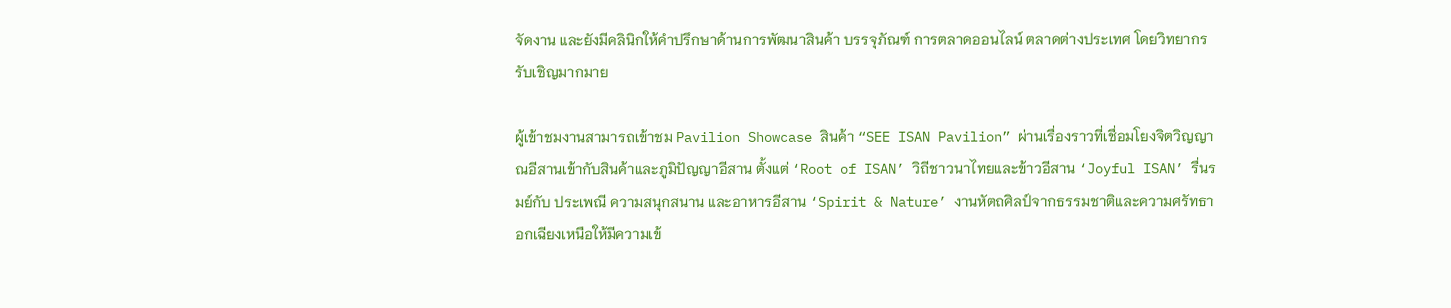จัดงาน และยังมีคลินิกให้คำปรึกษาด้านการพัฒนาสินค้า บรรจุภัณฑ์ การตลาดออนไลน์ ตลาดต่างประเทศ โดยวิทยากรรับเชิญมากมาย

ผู้เข้าชมงานสามารถเข้าชม Pavilion Showcase สินค้า “SEE ISAN Pavilion” ผ่านเรื่องราวที่เชื่อมโยงจิตวิญญาณอีสานเข้ากับสินค้าและภูมิปัญญาอีสาน ตั้งแต่ ‘Root of ISAN’ วิถีชาวนาไทยและข้าวอีสาน ‘Joyful ISAN’ รื่นรมย์กับ ประเพณี ความสนุกสนาน และอาหารอีสาน ‘Spirit & Nature’ งานหัตถศิลป์จากธรรมชาติและความศรัทธาอกเฉียงเหนือให้มีความเข้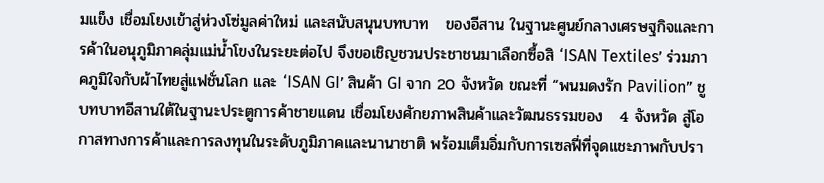มแข็ง เชื่อมโยงเข้าสู่ห่วงโซ่มูลค่าใหม่ และสนับสนุนบทบาท   ของอีสาน ในฐานะศูนย์กลางเศรษฐกิจและการค้าในอนุภูมิภาคลุ่มแม่น้ำโขงในระยะต่อไป จึงขอเชิญชวนประชาชนมาเลือกซื้อสิ ‘ISAN Textiles’ ร่วมภาคภูมิใจกับผ้าไทยสู่แฟชั่นโลก และ ‘ISAN GI’ สินค้า GI จาก 20 จังหวัด ขณะที่ “พนมดงรัก Pavilion” ชูบทบาทอีสานใต้ในฐานะประตูการค้าชายแดน เชื่อมโยงศักยภาพสินค้าและวัฒนธรรมของ   4 จังหวัด สู่โอกาสทางการค้าและการลงทุนในระดับภูมิภาคและนานาชาติ พร้อมเต็มอิ่มกับการเซลฟี่ที่จุดแชะภาพกับปรา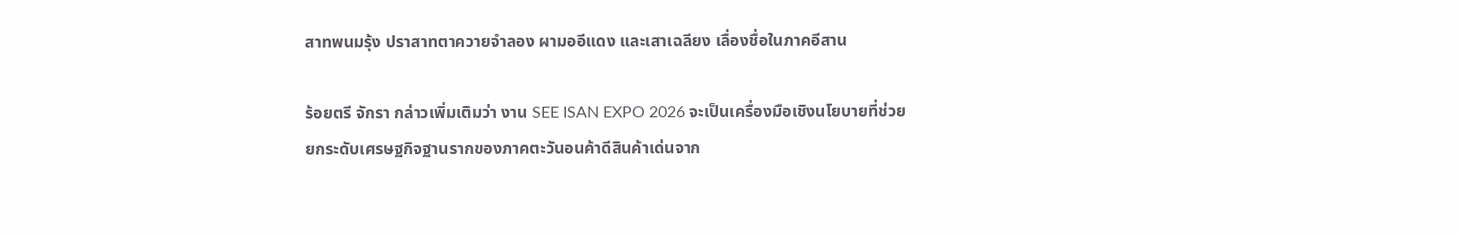สาทพนมรุ้ง ปราสาทตาควายจำลอง ผามออีแดง และเสาเฉลียง เลื่องชื่อในภาคอีสาน

ร้อยตรี จักรา กล่าวเพิ่มเติมว่า งาน SEE ISAN EXPO 2026 จะเป็นเครื่องมือเชิงนโยบายที่ช่วยยกระดับเศรษฐกิจฐานรากของภาคตะวันอนค้าดีสินค้าเด่นจาก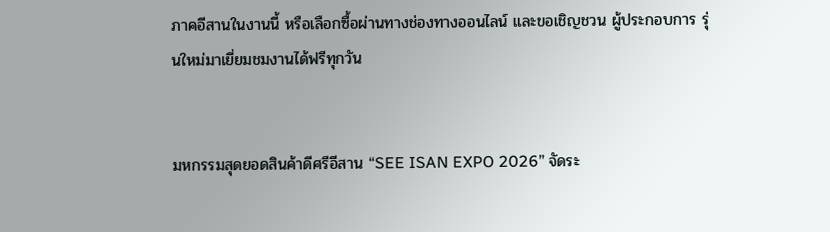ภาคอีสานในงานนี้ หรือเลือกซื้อผ่านทางช่องทางออนไลน์ และขอเชิญชวน ผู้ประกอบการ รุ่นใหม่มาเยี่ยมชมงานได้ฟรีทุกวัน


มหกรรมสุดยอดสินค้าดีศรีอีสาน “SEE ISAN EXPO 2026” จัดระ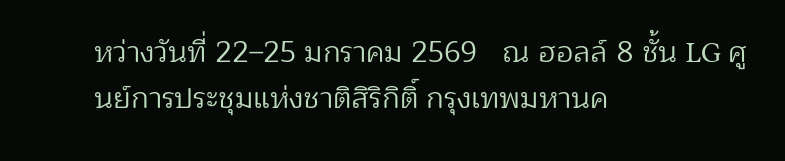หว่างวันที่ 22–25 มกราคม 2569   ณ ฮอลล์ 8 ชั้น LG ศูนย์การประชุมแห่งชาติสิริกิติ์ กรุงเทพมหานค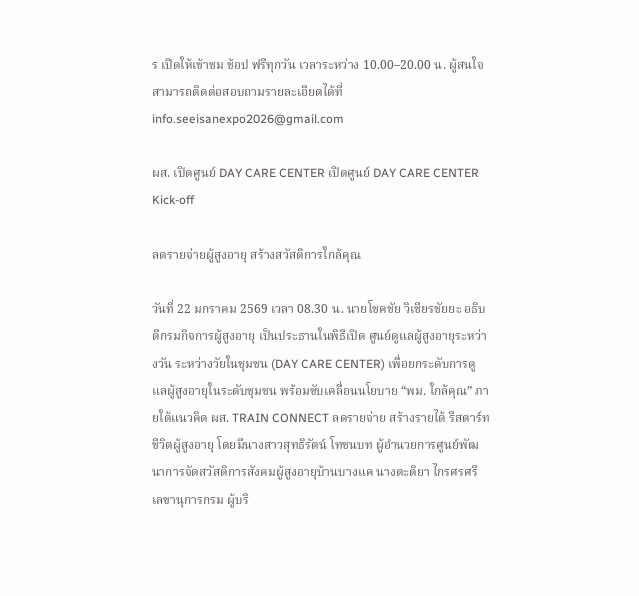ร เปิดให้เข้าชม ช้อป ฟรีทุกวัน เวลาระหว่าง 10.00–20.00 น. ผู้สนใจสามารถติดต่อสอบถามรายละเอียดได้ที่ info.seeisanexpo2026@gmail.com

ผส. เปิดศูนย์ DAY CARE CENTER เปิดศูนย์ DAY CARE CENTER Kick-off

ลดรายจ่ายผู้สูงอายุ สร้างสวัสดิการใกล้คุณ

วันที่ 22 มกราคม 2569 เวลา 08.30 น. นายโชคชัย วิเชียรชัยยะ อธิบดีกรมกิจการผู้สูงอายุ เป็นประธานในพิธีเปิด ศูนย์ดูแลผู้สูงอายุระหว่างวัน ระหว่างวัยในชุมชน (DAY CARE CENTER) เพื่อยกระดับการดูแลผู้สูงอายุในระดับชุมชน พร้อมขับเคลื่อนนโยบาย “พม. ใกล้คุณ” ภายใต้แนวคิด ผส. TRAIN CONNECT ลดรายจ่าย สร้างรายได้ รีสตาร์ทชีวิตผู้สูงอายุ โดยมีนางสาวสุทธิรัตน์ โทชนบท ผู้อำนวยการศูนย์พัฒนาการจัดสวัสดิการสังคมผู้สูงอายุบ้านบางแค นางตะติยา ไกรศรศรี เลขานุการกรม ผู้บริ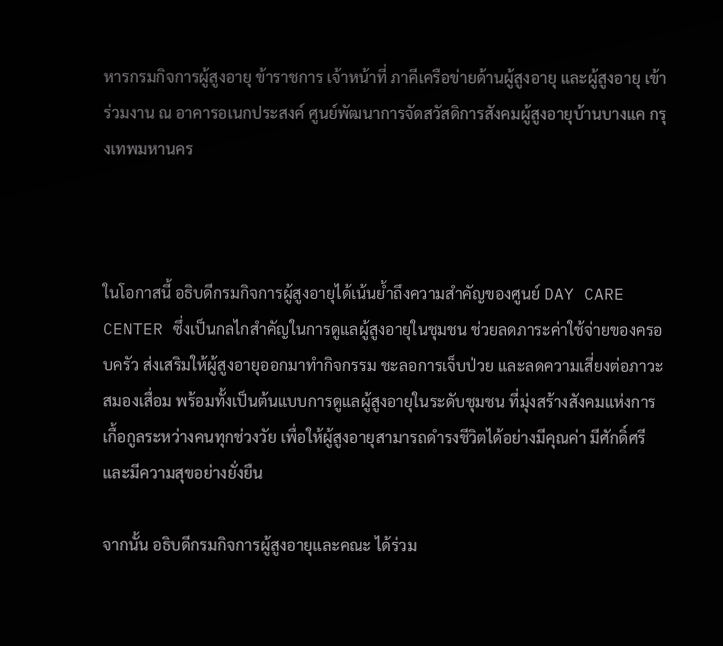หารกรมกิจการผู้สูงอายุ ข้าราชการ เจ้าหน้าที่ ภาคีเครือข่ายด้านผู้สูงอายุ และผู้สูงอายุ เข้าร่วมงาน ณ อาคารอเนกประสงค์ ศูนย์พัฒนาการจัดสวัสดิการสังคมผู้สูงอายุบ้านบางแค กรุงเทพมหานคร



ในโอกาสนี้ อธิบดีกรมกิจการผู้สูงอายุได้เน้นย้ำถึงความสำคัญของศูนย์ DAY CARE CENTER ซึ่งเป็นกลไกสำคัญในการดูแลผู้สูงอายุในชุมชน ช่วยลดภาระค่าใช้จ่ายของครอบครัว ส่งเสริมให้ผู้สูงอายุออกมาทำกิจกรรม ชะลอการเจ็บป่วย และลดความเสี่ยงต่อภาวะสมองเสื่อม พร้อมทั้งเป็นต้นแบบการดูแลผู้สูงอายุในระดับชุมชน ที่มุ่งสร้างสังคมแห่งการเกื้อกูลระหว่างคนทุกช่วงวัย เพื่อให้ผู้สูงอายุสามารถดำรงชีวิตได้อย่างมีคุณค่า มีศักดิ์ศรี และมีความสุขอย่างยั่งยืน

จากนั้น อธิบดีกรมกิจการผู้สูงอายุและคณะ ได้ร่วม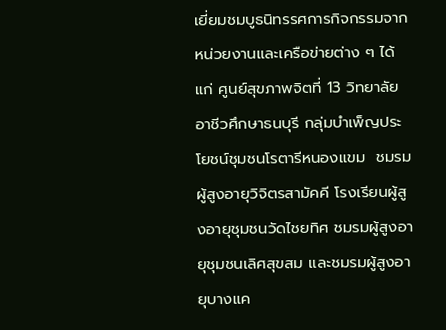เยี่ยมชมบูธนิทรรศการกิจกรรมจากหน่วยงานและเครือข่ายต่าง ๆ ได้แก่ ศูนย์สุขภาพจิตที่ 13 วิทยาลัยอาชีวศึกษาธนบุรี กลุ่มบำเพ็ญประโยชน์ชุมชนโรตารีหนองแขม  ชมรมผู้สูงอายุวิจิตรสามัคคี โรงเรียนผู้สูงอายุชุมชนวัดไชยทิศ ชมรมผู้สูงอายุชุมชนเลิศสุขสม และชมรมผู้สูงอายุบางแค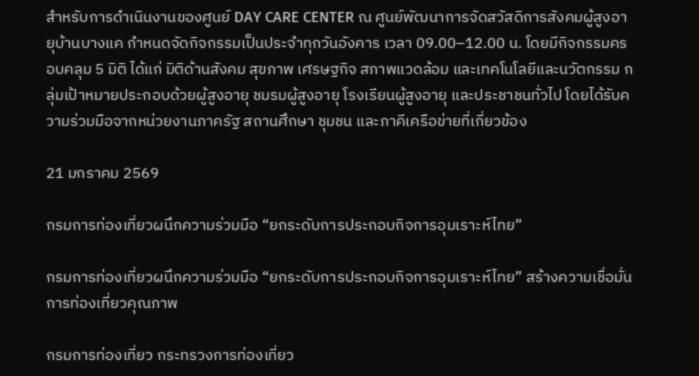สำหรับการดำเนินงานของศูนย์ DAY CARE CENTER ณ ศูนย์พัฒนาการจัดสวัสดิการสังคมผู้สูงอายุบ้านบางแค กำหนดจัดกิจกรรมเป็นประจำทุกวันอังคาร เวลา 09.00–12.00 น. โดยมีกิจกรรมครอบคลุม 5 มิติ ได้แก่ มิติด้านสังคม สุขภาพ เศรษฐกิจ สภาพแวดล้อม และเทคโนโลยีและนวัตกรรม กลุ่มเป้าหมายประกอบด้วยผู้สูงอายุ ชมรมผู้สูงอายุ โรงเรียนผู้สูงอายุ และประชาชนทั่วไป โดยได้รับความร่วมมือจากหน่วยงานภาครัฐ สถานศึกษา ชุมชน และภาคีเครือข่ายที่เกี่ยวข้อง

21 มกราคม 2569

กรมการท่องเที่ยวผนึกความร่วมมือ “ยกระดับการประกอบกิจการอุมเราะห์ไทย”

กรมการท่องเที่ยวผนึกความร่วมมือ “ยกระดับการประกอบกิจการอุมเราะห์ไทย” สร้างความเชื่อมั่นการท่องเที่ยวคุณภาพ

กรมการท่องเที่ยว กระทรวงการท่องเที่ยว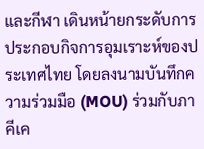และกีฬา เดินหน้ายกระดับการประกอบกิจการอุมเราะห์ของประเทศไทย โดยลงนามบันทึกความร่วมมือ (MOU) ร่วมกับภาคีเค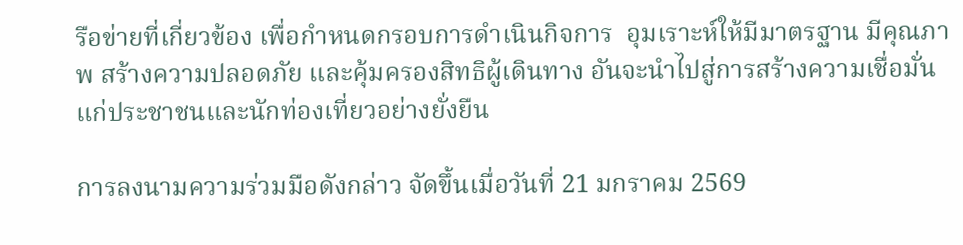รือข่ายที่เกี่ยวข้อง เพื่อกำหนดกรอบการดำเนินกิจการ  อุมเราะห์ให้มีมาตรฐาน มีคุณภาพ สร้างความปลอดภัย และคุ้มครองสิทธิผู้เดินทาง อันจะนำไปสู่การสร้างความเชื่อมั่นแก่ประชาชนและนักท่องเที่ยวอย่างยั่งยืน

การลงนามความร่วมมือดังกล่าว จัดขึ้นเมื่อวันที่ 21 มกราคม 2569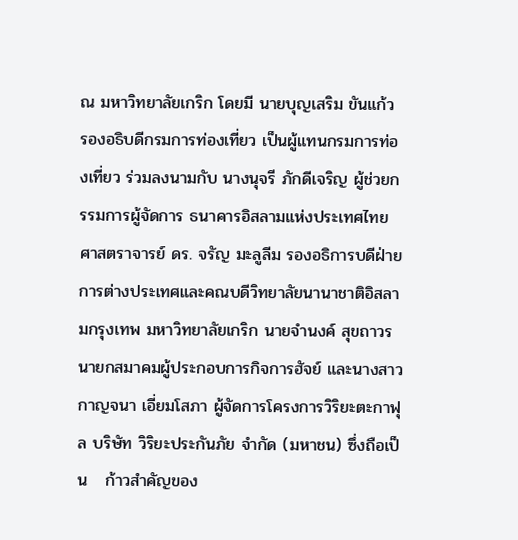ณ มหาวิทยาลัยเกริก โดยมี นายบุญเสริม ขันแก้ว รองอธิบดีกรมการท่องเที่ยว เป็นผู้แทนกรมการท่องเที่ยว ร่วมลงนามกับ นางนุจรี ภักดีเจริญ ผู้ช่วยกรรมการผู้จัดการ ธนาคารอิสลามแห่งประเทศไทย ศาสตราจารย์ ดร. จรัญ มะลูลีม รองอธิการบดีฝ่ายการต่างประเทศและคณบดีวิทยาลัยนานาชาติอิสลามกรุงเทพ มหาวิทยาลัยเกริก นายจำนงค์ สุขถาวร นายกสมาคมผู้ประกอบการกิจการฮัจย์ และนางสาวกาญจนา เอี่ยมโสภา ผู้จัดการโครงการวิริยะตะกาฟุล บริษัท วิริยะประกันภัย จำกัด (มหาชน) ซึ่งถือเป็น   ก้าวสำคัญของ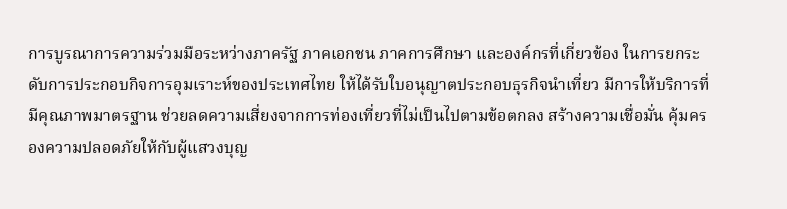การบูรณาการความร่วมมือระหว่างภาครัฐ ภาคเอกชน ภาคการศึกษา และองค์กรที่เกี่ยวข้อง ในการยกระดับการประกอบกิจการอุมเราะห์ของประเทศไทย ให้ได้รับใบอนุญาตประกอบธุรกิจนำเที่ยว มีการให้บริการที่มีคุณภาพมาตรฐาน ช่วยลดความเสี่ยงจากการท่องเที่ยวที่ไม่เป็นไปตามข้อตกลง สร้างความเชื่อมั่น คุ้มครองความปลอดภัยให้กับผู้แสวงบุญ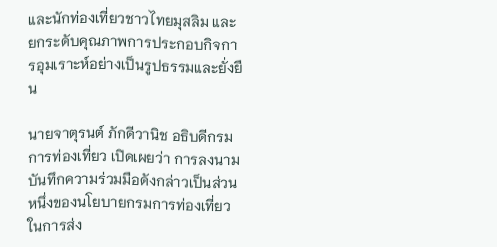และนักท่องเที่ยวชาวไทยมุสลิม และยกระดับคุณภาพการประกอบกิจการอุมเราะห์อย่างเป็นรูปธรรมและยั่งยืน

นายจาตุรนต์ ภักดีวานิช อธิบดีกรมการท่องเที่ยว เปิดเผยว่า การลงนามบันทึกความร่วมมือดังกล่าวเป็นส่วนหนึ่งของนโยบายกรมการท่องเที่ยวในการส่ง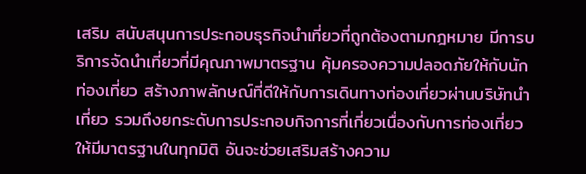เสริม สนับสนุนการประกอบธุรกิจนำเที่ยวที่ถูกต้องตามกฎหมาย มีการบริการจัดนำเที่ยวที่มีคุณภาพมาตรฐาน คุ้มครองความปลอดภัยให้กับนักท่องเที่ยว สร้างภาพลักษณ์ที่ดีให้กับการเดินทางท่องเที่ยวผ่านบริษัทนำเที่ยว รวมถึงยกระดับการประกอบกิจการที่เกี่ยวเนื่องกับการท่องเที่ยวให้มีมาตรฐานในทุกมิติ อันจะช่วยเสริมสร้างความ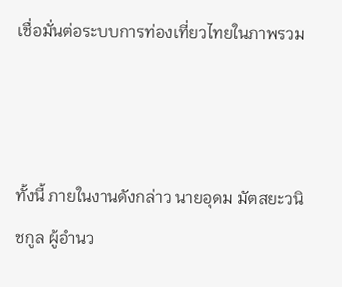เชื่อมั่นต่อระบบการท่องเที่ยวไทยในภาพรวม



ทั้งนี้ ภายในงานดังกล่าว นายอุดม มัตสยะวนิชกูล ผู้อำนว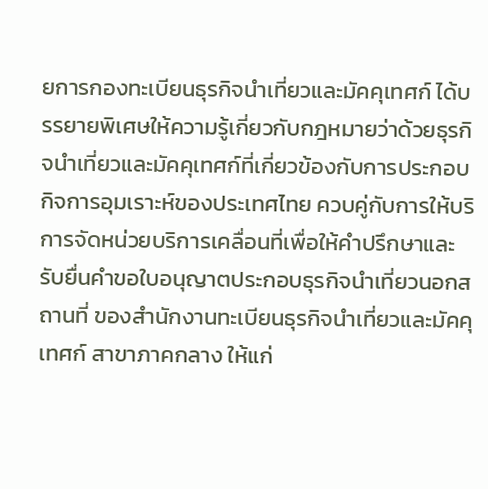ยการกองทะเบียนธุรกิจนำเที่ยวและมัคคุเทศก์ ได้บรรยายพิเศษให้ความรู้เกี่ยวกับกฎหมายว่าด้วยธุรกิจนำเที่ยวและมัคคุเทศก์ที่เกี่ยวข้องกับการประกอบกิจการอุมเราะห์ของประเทศไทย ควบคู่กับการให้บริการจัดหน่วยบริการเคลื่อนที่เพื่อให้คำปรึกษาและรับยื่นคำขอใบอนุญาตประกอบธุรกิจนำเที่ยวนอกสถานที่ ของสำนักงานทะเบียนธุรกิจนำเที่ยวและมัคคุเทศก์ สาขาภาคกลาง ให้แก่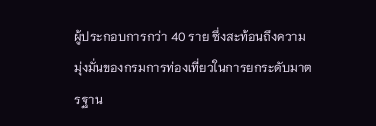ผู้ประกอบการกว่า 40 ราย ซึ่งสะท้อนถึงความมุ่งมั่นของกรมการท่องเที่ยวในการยกระดับมาตรฐาน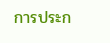การประก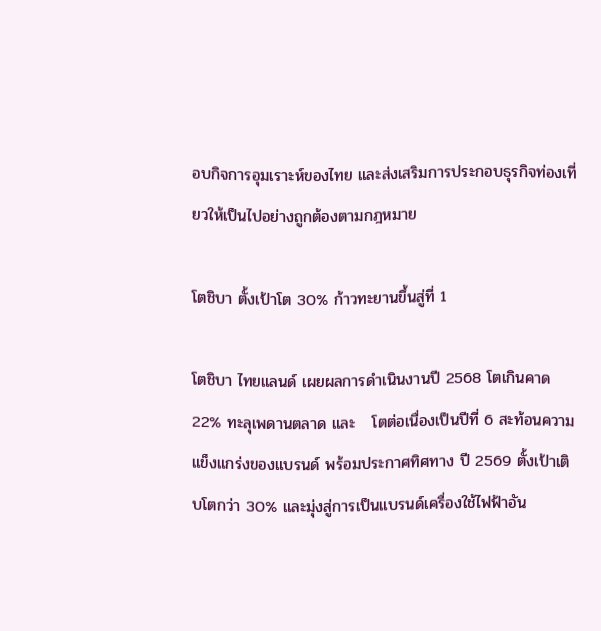อบกิจการอุมเราะห์ของไทย และส่งเสริมการประกอบธุรกิจท่องเที่ยวให้เป็นไปอย่างถูกต้องตามกฎหมาย

โตชิบา ตั้งเป้าโต 30% ก้าวทะยานขึ้นสู่ที่ 1

โตชิบา ไทยแลนด์ เผยผลการดำเนินงานปี 2568 โตเกินคาด 22% ทะลุเพดานตลาด และ   โตต่อเนื่องเป็นปีที่ 6 สะท้อนความแข็งแกร่งของแบรนด์ พร้อมประกาศทิศทาง ปี 2569 ตั้งเป้าเติบโตกว่า 30% และมุ่งสู่การเป็นแบรนด์เครื่องใช้ไฟฟ้าอัน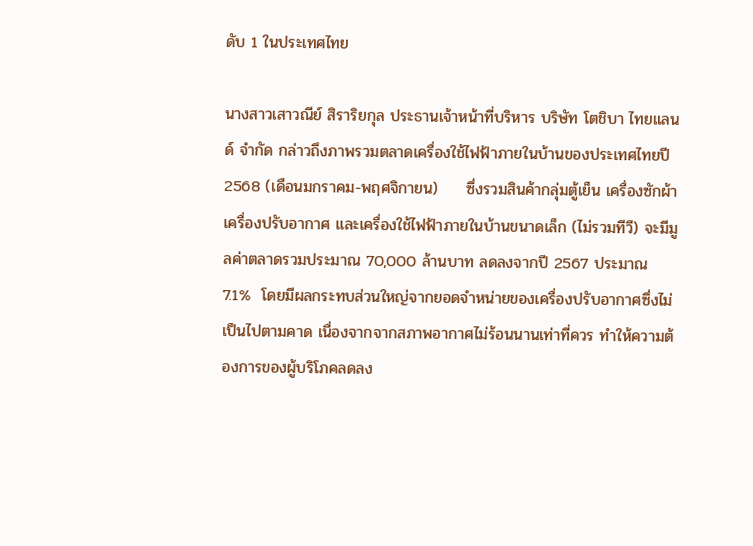ดับ 1 ในประเทศไทย

นางสาวเสาวณีย์ สิราริยกุล ประธานเจ้าหน้าที่บริหาร บริษัท โตชิบา ไทยแลนด์ จำกัด กล่าวถึงภาพรวมตลาดเครื่องใช้ไฟฟ้าภายในบ้านของประเทศไทยปี 2568 (เดือนมกราคม-พฤศจิกายน)     ซึ่งรวมสินค้ากลุ่มตู้เย็น เครื่องซักผ้า เครื่องปรับอากาศ และเครื่องใช้ไฟฟ้าภายในบ้านขนาดเล็ก (ไม่รวมทีวี) จะมีมูลค่าตลาดรวมประมาณ 70,000 ล้านบาท ลดลงจากปี 2567 ประมาณ 7.1%  โดยมีผลกระทบส่วนใหญ่จากยอดจำหน่ายของเครื่องปรับอากาศซึ่งไม่เป็นไปตามคาด เนื่องจากจากสภาพอากาศไม่ร้อนนานเท่าที่ควร ทำให้ความต้องการของผู้บริโภคลดลง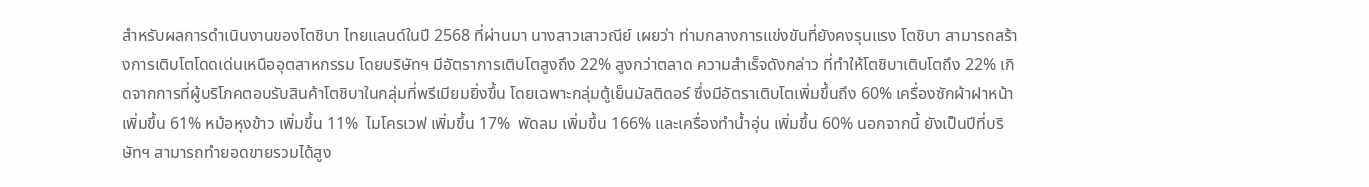สำหรับผลการดำเนินงานของโตชิบา ไทยแลนด์ในปี 2568 ที่ผ่านมา นางสาวเสาวณีย์ เผยว่า ท่ามกลางการแข่งขันที่ยังคงรุนแรง โตชิบา สามารถสร้างการเติบโตโดดเด่นเหนืออุตสาหกรรม โดยบริษัทฯ มีอัตราการเติบโตสูงถึง 22% สูงกว่าตลาด ความสำเร็จดังกล่าว ที่ทำให้โตชิบาเติบโตถึง 22% เกิดจากการที่ผู้บริโภคตอบรับสินค้าโตชิบาในกลุ่มที่พรีเมียมยิ่งขึ้น โดยเฉพาะกลุ่มตู้เย็นมัลติดอร์ ซึ่งมีอัตราเติบโตเพิ่มขึ้นถึง 60% เครื่องซักผ้าฝาหน้า เพิ่มขึ้น 61% หม้อหุงข้าว เพิ่มขึ้น 11%  ไมโครเวฟ เพิ่มขึ้น 17%  พัดลม เพิ่มขึ้น 166% และเครื่องทำน้ำอุ่น เพิ่มขึ้น 60% นอกจากนี้ ยังเป็นปีที่บริษัทฯ สามารถทำยอดขายรวมได้สูง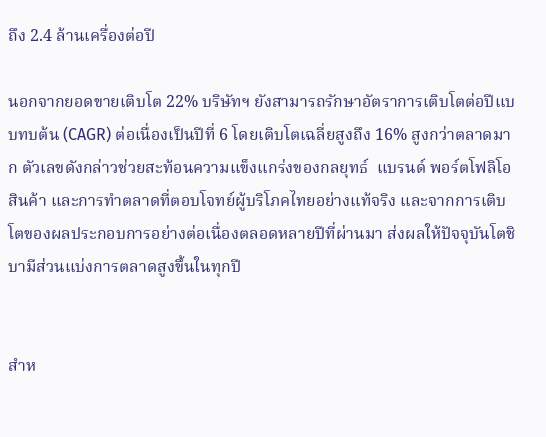ถึง 2.4 ล้านเครื่องต่อปี

นอกจากยอดขายเติบโต 22% บริษัทฯ ยังสามารถรักษาอัตราการเติบโตต่อปีแบบทบต้น (CAGR) ต่อเนื่องเป็นปีที่ 6 โดยเติบโตเฉลี่ยสูงถึง 16% สูงกว่าตลาดมาก ตัวเลขดังกล่าวช่วยสะท้อนความแข็งแกร่งของกลยุทธ์  แบรนด์ พอร์ตโฟลิโอสินค้า และการทำตลาดที่ตอบโจทย์ผู้บริโภคไทยอย่างแท้จริง และจากการเติบโตของผลประกอบการอย่างต่อเนื่องตลอดหลายปีที่ผ่านมา ส่งผลให้ปัจจุบันโตชิบามีส่วนแบ่งการตลาดสูงขึ้นในทุกปี


สำห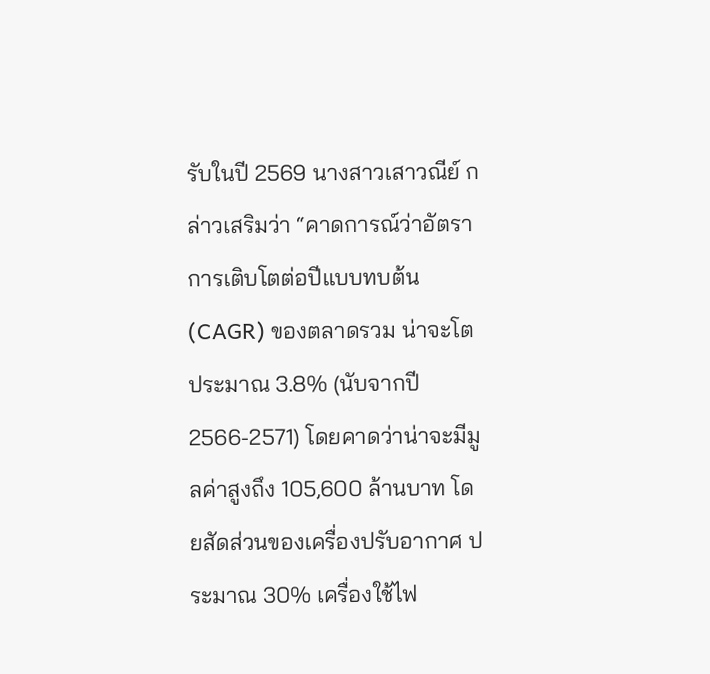รับในปี 2569 นางสาวเสาวณีย์ กล่าวเสริมว่า “คาดการณ์ว่าอัตราการเติบโตต่อปีแบบทบต้น (CAGR) ของตลาดรวม น่าจะโตประมาณ 3.8% (นับจากปี 2566-2571) โดยคาดว่าน่าจะมีมูลค่าสูงถึง 105,600 ล้านบาท โดยสัดส่วนของเครื่องปรับอากาศ ประมาณ 30% เครื่องใช้ไฟ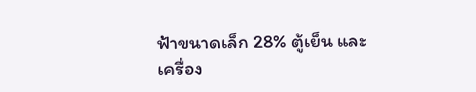ฟ้าขนาดเล็ก 28% ตู้เย็น และเครื่อง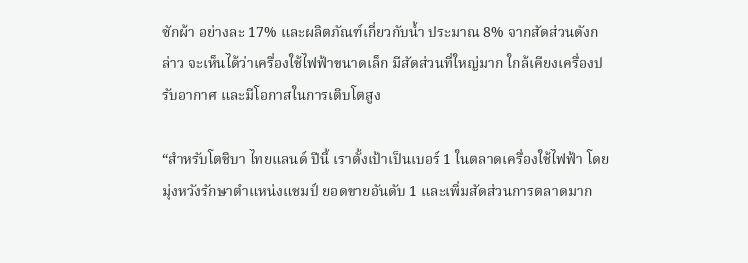ซักผ้า อย่างละ 17% และผลิตภัณฑ์เกี่ยวกับน้ำ ประมาณ 8% จากสัดส่วนดังกล่าว จะเห็นได้ว่าเครื่องใช้ไฟฟ้าขนาดเล็ก มีสัดส่วนที่ใหญ่มาก ใกล้เคียงเครื่องปรับอากาศ และมีโอกาสในการเติบโตสูง

“สำหรับโตชิบา ไทยแลนด์ ปีนี้ เราตั้งเป้าเป็นเบอร์ 1 ในตลาดเครื่องใช้ไฟฟ้า โดยมุ่งหวังรักษาตำแหน่งแชมป์ ยอดขายอันดับ 1 และเพิ่มสัดส่วนการตลาดมาก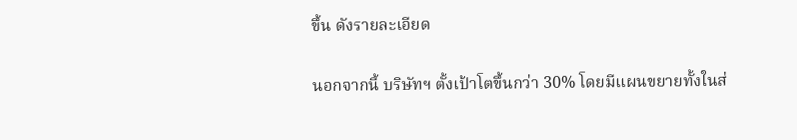ขึ้น ดังรายละเอียด

นอกจากนี้ บริษัทฯ ตั้งเป้าโตขึ้นกว่า 30% โดยมีแผนขยายทั้งในส่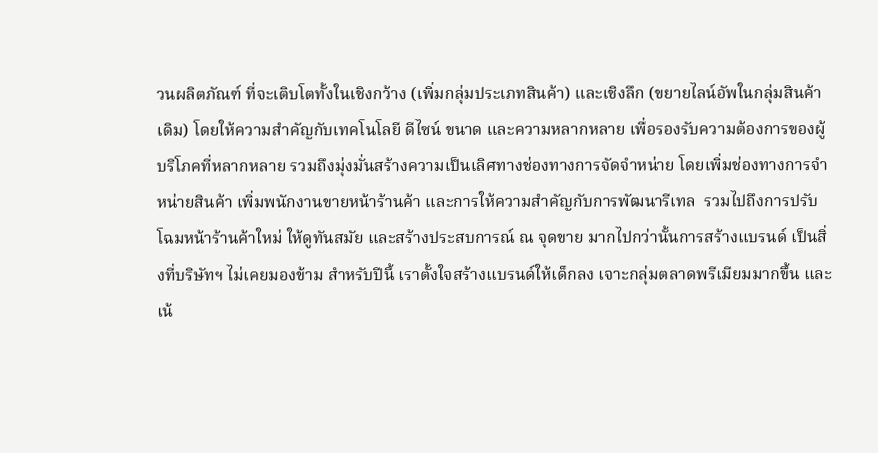วนผลิตภัณฑ์ ที่จะเติบโตทั้งในเชิงกว้าง (เพิ่มกลุ่มประเภทสินค้า) และเชิงลึก (ขยายไลน์อัพในกลุ่มสินค้าเดิม) โดยให้ความสำคัญกับเทคโนโลยี ดีไซน์ ขนาด และความหลากหลาย เพื่อรองรับความต้องการของผู้บริโภคที่หลากหลาย รวมถึงมุ่งมั่นสร้างความเป็นเลิศทางช่องทางการจัดจำหน่าย โดยเพิ่มช่องทางการจำหน่ายสินค้า เพิ่มพนักงานขายหน้าร้านค้า และการให้ความสำคัญกับการพัฒนารีเทล  รวมไปถึงการปรับโฉมหน้าร้านค้าใหม่ ให้ดูทันสมัย และสร้างประสบการณ์ ณ จุดขาย มากไปกว่านั้นการสร้างแบรนด์ เป็นสิ่งที่บริษัทฯ ไม่เคยมองข้าม สำหรับปีนี้ เราตั้งใจสร้างแบรนด์ให้เด็กลง เจาะกลุ่มตลาดพรีเมียมมากขึ้น และเน้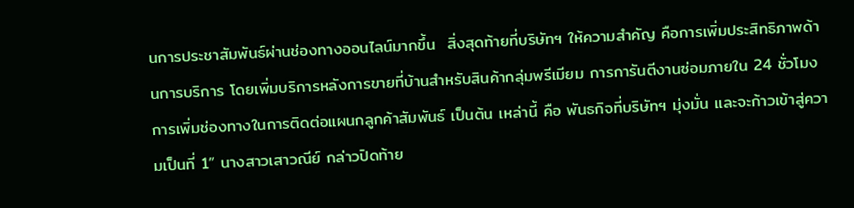นการประชาสัมพันธ์ผ่านช่องทางออนไลน์มากขึ้น  สิ่งสุดท้ายที่บริษัทฯ ให้ความสำคัญ คือการเพิ่มประสิทธิภาพด้านการบริการ โดยเพิ่มบริการหลังการขายที่บ้านสำหรับสินค้ากลุ่มพรีเมียม การการันตีงานซ่อมภายใน 24 ชั่วโมง การเพิ่มช่องทางในการติดต่อแผนกลูกค้าสัมพันธ์ เป็นต้น เหล่านี้ คือ พันธกิจที่บริษัทฯ มุ่งมั่น และจะก้าวเข้าสู่ความเป็นที่ 1” นางสาวเสาวณีย์ กล่าวปิดท้าย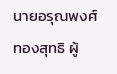นายอรุณพงศ์ ทองสุทธิ ผู้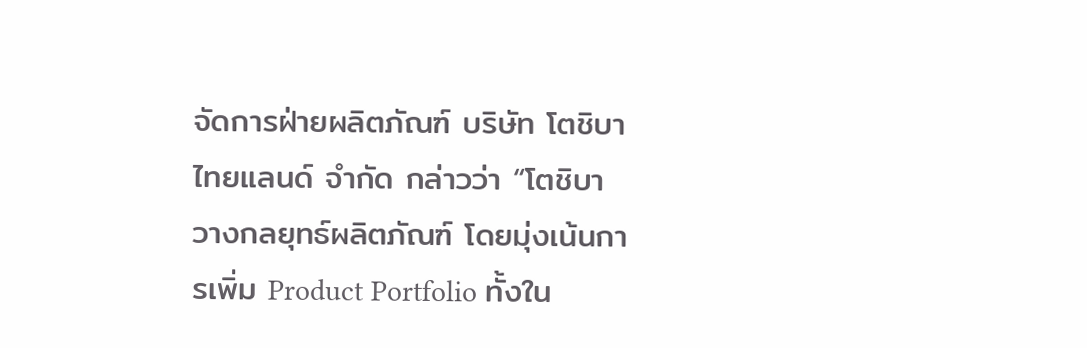จัดการฝ่ายผลิตภัณฑ์ บริษัท โตชิบา ไทยแลนด์ จำกัด กล่าวว่า “โตชิบาวางกลยุทธ์ผลิตภัณฑ์ โดยมุ่งเน้นการเพิ่ม Product Portfolio ทั้งใน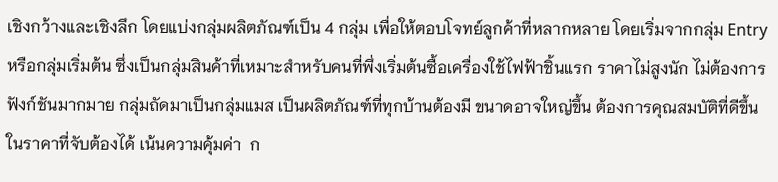เชิงกว้างและเชิงลึก โดยแบ่งกลุ่มผลิตภัณฑ์เป็น 4 กลุ่ม เพื่อให้ตอบโจทย์ลูกค้าที่หลากหลาย โดยเริ่มจากกลุ่ม Entry หรือกลุ่มเริ่มต้น ซึ่งเป็นกลุ่มสินค้าที่เหมาะสำหรับคนที่พึ่งเริ่มต้นซื้อเครื่องใช้ไฟฟ้าชิ้นแรก ราคาไม่สูงนัก ไม่ต้องการฟังก์ชันมากมาย กลุ่มถัดมาเป็นกลุ่มแมส เป็นผลิตภัณฑ์ที่ทุกบ้านต้องมี ขนาดอาจใหญ่ขึ้น ต้องการคุณสมบัติที่ดีขึ้น ในราคาที่จับต้องได้ เน้นความคุ้มค่า  ก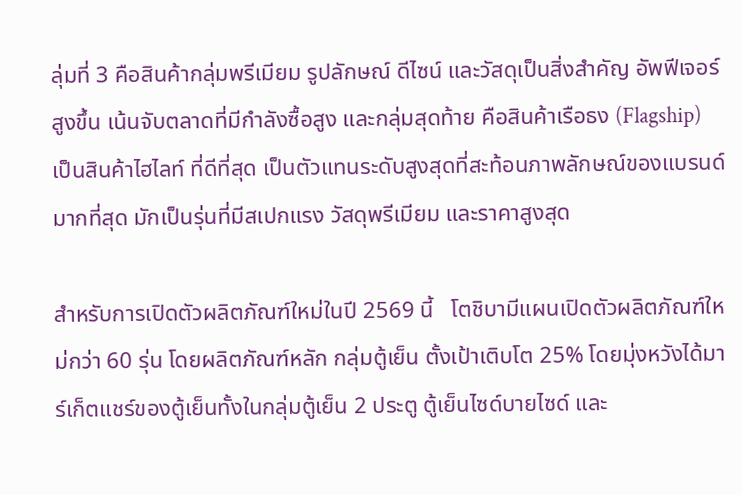ลุ่มที่ 3 คือสินค้ากลุ่มพรีเมียม รูปลักษณ์ ดีไซน์ และวัสดุเป็นสิ่งสำคัญ อัพฟีเจอร์สูงขึ้น เน้นจับตลาดที่มีกำลังซื้อสูง และกลุ่มสุดท้าย คือสินค้าเรือธง (Flagship) เป็นสินค้าไฮไลท์ ที่ดีที่สุด เป็นตัวแทนระดับสูงสุดที่สะท้อนภาพลักษณ์ของแบรนด์มากที่สุด มักเป็นรุ่นที่มีสเปกแรง วัสดุพรีเมียม และราคาสูงสุด

สำหรับการเปิดตัวผลิตภัณฑ์ใหม่ในปี 2569 นี้   โตชิบามีแผนเปิดตัวผลิตภัณฑ์ใหม่กว่า 60 รุ่น โดยผลิตภัณฑ์หลัก กลุ่มตู้เย็น ตั้งเป้าเติบโต 25% โดยมุ่งหวังได้มาร์เก็ตแชร์ของตู้เย็นทั้งในกลุ่มตู้เย็น 2 ประตู ตู้เย็นไซด์บายไซด์ และ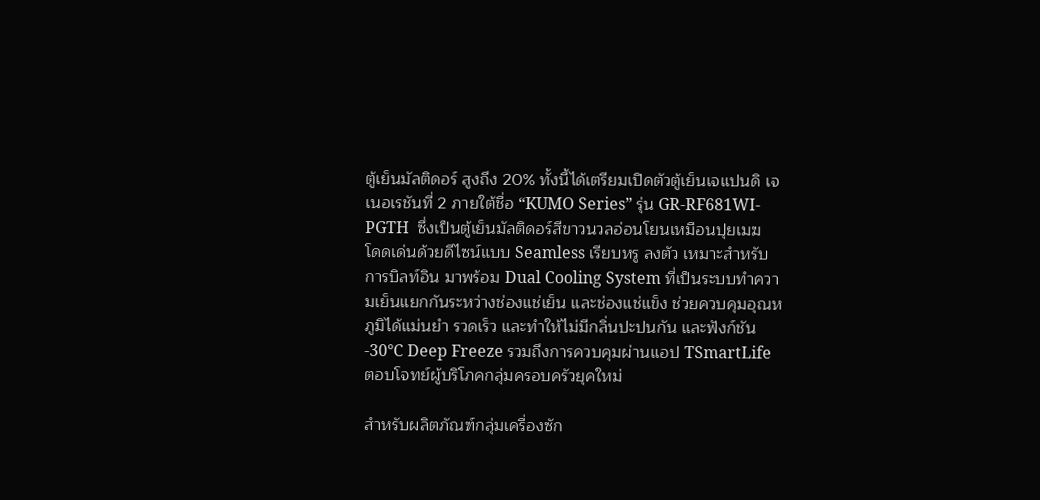ตู้เย็นมัลติดอร์ สูงถึง 20% ทั้งนี้ได้เตรียมเปิดตัวตู้เย็นเจแปนดิ เจเนอเรชันที่ 2 ภายใต้ชื่อ “KUMO Series” รุ่น GR-RF681WI-PGTH  ซึ่งเป็นตู้เย็นมัลติดอร์สีขาวนวลอ่อนโยนเหมือนปุยเมฆ  โดดเด่นด้วยดีไซน์แบบ Seamless เรียบหรู ลงตัว เหมาะสำหรับการบิลท์อิน มาพร้อม Dual Cooling System ที่เป็นระบบทำความเย็นแยกกันระหว่างช่องแช่เย็น และช่องแช่แข็ง ช่วยควบคุมอุณหภูมิได้แม่นยำ รวดเร็ว และทำให้ไม่มีกลิ่นปะปนกัน และฟังก์ชัน -30°C Deep Freeze รวมถึงการควบคุมผ่านแอป TSmartLife ตอบโจทย์ผู้บริโภคกลุ่มครอบครัวยุคใหม่

สำหรับผลิตภัณฑ์กลุ่มเครื่องซัก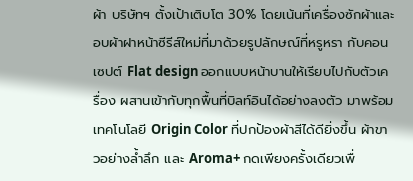ผ้า บริษัทฯ ตั้งเป้าเติบโต 30% โดยเน้นที่เครื่องซักผ้าและอบผ้าฝาหน้าซีรีส์ใหม่ที่มาด้วยรูปลักษณ์ที่หรูหรา กับคอนเซปต์ Flat design ออกแบบหน้าบานให้เรียบไปกับตัวเครื่อง ผสานเข้ากับทุกพื้นที่บิลท์อินได้อย่างลงตัว มาพร้อมเทคโนโลยี Origin Color ที่ปกป้องผ้าสีได้ดียิ่งขึ้น ผ้าขาวอย่างล้ำลึก และ Aroma+ กดเพียงครั้งเดียวเพื่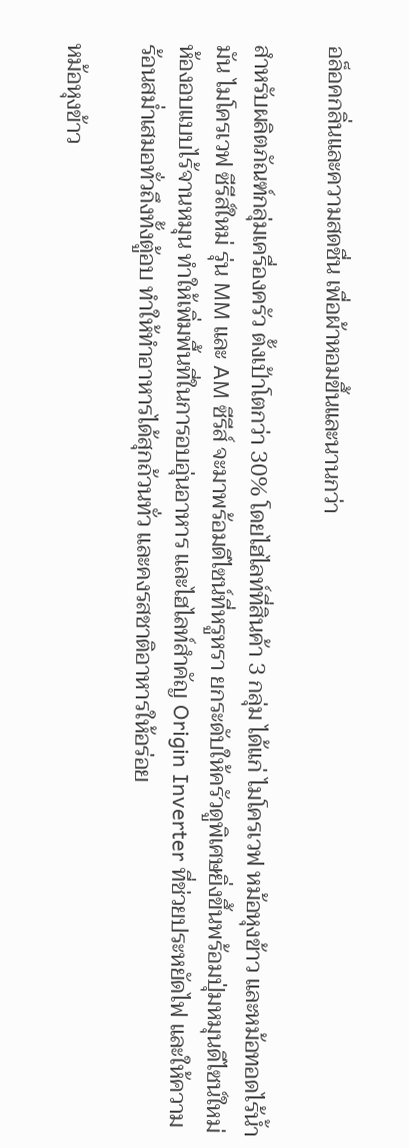อล็อคกลิ่นและความสดชื่น เพื่อผ้าหอมขึ้นและนานกว่า

สำหรับผลิตภัณฑ์กลุ่มเครื่องครัว ตั้งเป้าโตกว่า 30% โดยไฮไลท์ที่สินค้า 3 กลุ่ม ได้แก่ ไมโครเวฟ หม้อหุงข้าว และหม้อทอดไร้น้ำมัน ไมโครเวฟ ซีรีส์ใหม่ รุ่น MM และ AM ซีรีส์ จะมาพร้อมดีไซน์ที่หรูหรา ยกระดับให้ครัวดูพิเศษยิ่งขึ้นพร้อมปุ่มหมุนดีไซน์ใหม่ ห้องอบแบบไร้จานหมุน ทำให้เพิ่มพื้นที่ในการอบอุ่นอาหาร และไฮไลท์สำคัญ Origin Inverter ที่ช่วยประหยัดไฟ และให้ความร้อนสม่ำเสมอทั่วถึงทั้งตู้อบ ทำให้ทำอาหารได้สุกถ้วนทั่ว และคงรสชาติอาหารให้อร่อย

หม้อหุงข้าว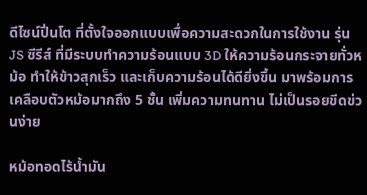ดีไซน์ปิ่นโต ที่ตั้งใจออกแบบเพื่อความสะดวกในการใช้งาน รุ่น JS ซีรีส์ ที่มีระบบทำความร้อนแบบ 3D ให้ความร้อนกระจายทั่วหม้อ ทำให้ข้าวสุกเร็ว และเก็บความร้อนได้ดียิ่งขึ้น มาพร้อมการเคลือบตัวหม้อมากถึง 5 ชั้น เพิ่มความทนทาน ไม่เป็นรอยขีดข่วนง่าย

หม้อทอดไร้น้ำมัน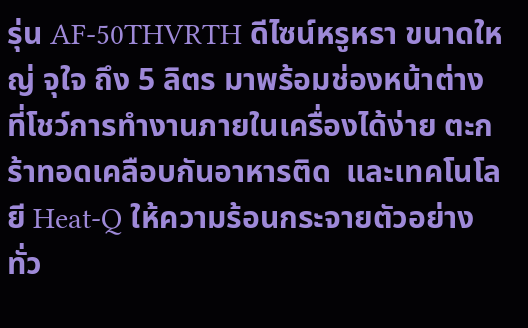รุ่น AF-50THVRTH ดีไซน์หรูหรา ขนาดใหญ่ จุใจ ถึง 5 ลิตร มาพร้อมช่องหน้าต่างที่โชว์การทำงานภายในเครื่องได้ง่าย ตะกร้าทอดเคลือบกันอาหารติด  และเทคโนโลยี Heat-Q ให้ความร้อนกระจายตัวอย่างทั่ว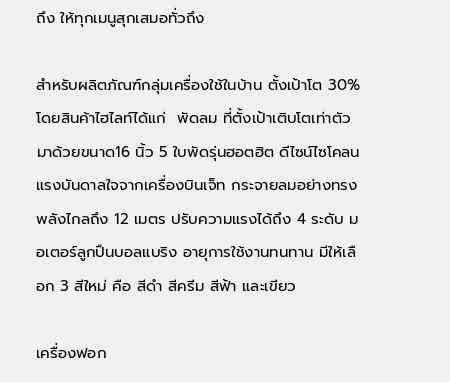ถึง ให้ทุกเมนูสุกเสมอทั่วถึง

สำหรับผลิตภัณฑ์กลุ่มเครื่องใช้ในบ้าน ตั้งเป้าโต 30% โดยสินค้าไฮไลท์ได้แก่  พัดลม ที่ตั้งเป้าเติบโตเท่าตัว  มาด้วยขนาด16 นิ้ว 5 ใบพัดรุ่นฮอตฮิต ดีไซน์ไซโคลน แรงบันดาลใจจากเครื่องบินเจ็ท กระจายลมอย่างทรงพลังไกลถึง 12 เมตร ปรับความแรงได้ถึง 4 ระดับ มอเตอร์ลูกปืนบอลแบริง อายุการใช้งานทนทาน มีให้เลือก 3 สีใหม่ คือ สีดำ สีครีม สีฟ้า และเขียว

เครื่องฟอก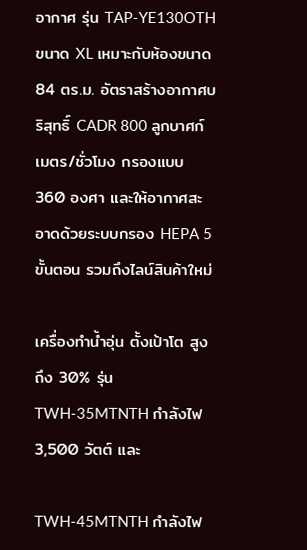อากาศ รุ่น TAP-YE130OTH ขนาด XL เหมาะกับห้องขนาด 84 ตร.ม. อัตราสร้างอากาศบริสุทธิ์ CADR 800 ลูกบาศก์เมตร/ชั่วโมง กรองแบบ 360 องศา และให้อากาศสะอาดด้วยระบบกรอง HEPA 5 ขั้นตอน รวมถึงไลน์สินค้าใหม่

เครื่องทำน้ำอุ่น ตั้งเป้าโต สูงถึง 30% รุ่น TWH-35MTNTH กำลังไฟ 3,500 วัตต์ และ

TWH-45MTNTH กำลังไฟ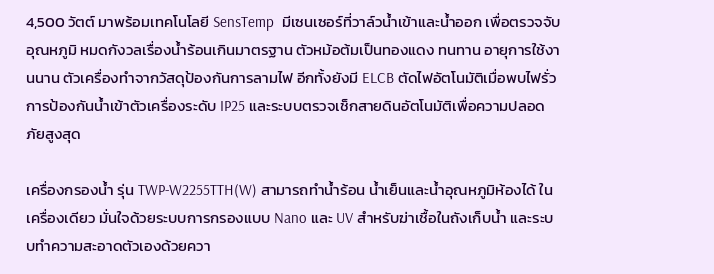4,500 วัตต์ มาพร้อมเทคโนโลยี SensTemp  มีเซนเซอร์ที่วาล์วน้ำเข้าและน้ำออก เพื่อตรวจจับอุณหภูมิ หมดกังวลเรื่องน้ำร้อนเกินมาตรฐาน ตัวหม้อต้มเป็นทองแดง ทนทาน อายุการใช้งานนาน ตัวเครื่องทำจากวัสดุป้องกันการลามไฟ อีกทั้งยังมี ELCB ตัดไฟอัตโนมัติเมื่อพบไฟรั่ว การป้องกันน้ำเข้าตัวเครื่องระดับ IP25 และระบบตรวจเช็กสายดินอัตโนมัติเพื่อความปลอดภัยสูงสุด

เครื่องกรองน้ำ รุ่น TWP-W2255TTH(W) สามารถทำน้ำร้อน น้ำเย็นและน้ำอุณหภูมิห้องได้ ในเครื่องเดียว มั่นใจด้วยระบบการกรองแบบ Nano และ UV สำหรับฆ่าเชื้อในถังเก็บน้ำ และระบบทำความสะอาดตัวเองด้วยควา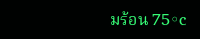มร้อน 75◦c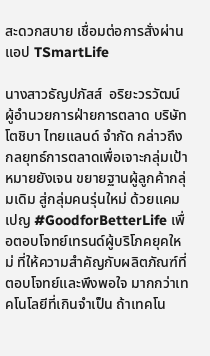สะดวกสบาย เชื่อมต่อการสั่งผ่านแอป TSmartLife

นางสาวธัญปภัสส์  อริยะวรวัฒน์ ผู้อำนวยการฝ่ายการตลาด บริษัท โตชิบา ไทยแลนด์ จำกัด กล่าวถึงกลยุทธ์การตลาดเพื่อเจาะกลุ่มเป้าหมายยังเจน ขยายฐานผู้ลูกค้ากลุ่มเดิม สู่กลุ่มคนรุ่นใหม่ ด้วยแคมเปญ #GoodforBetterLife เพื่อตอบโจทย์เทรนด์ผู้บริโภคยุคใหม่ ที่ให้ความสำคัญกับผลิตภัณฑ์ที่ตอบโจทย์และพึงพอใจ มากกว่าเทคโนโลยีที่เกินจำเป็น ถ้าเทคโน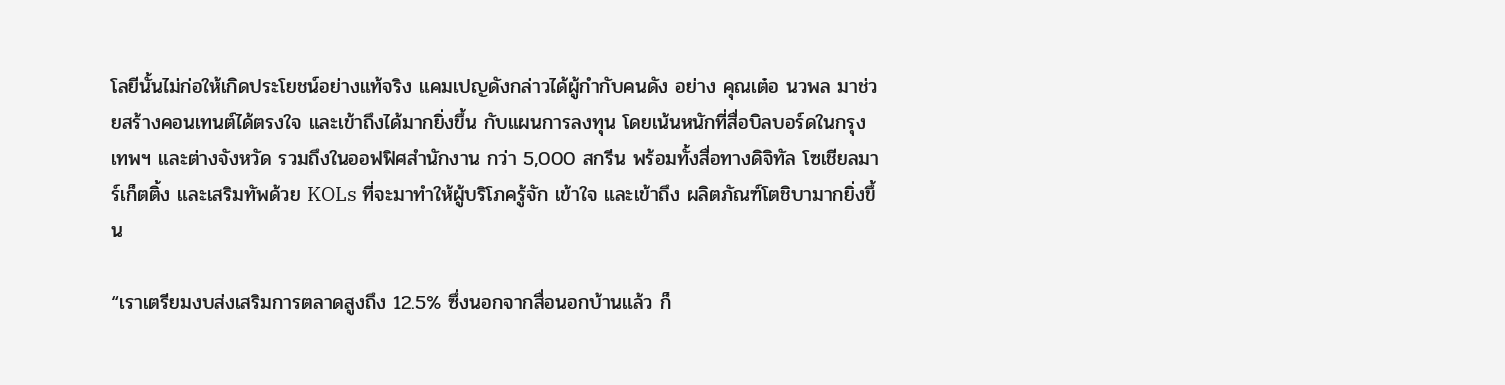โลยีนั้นไม่ก่อให้เกิดประโยชน์อย่างแท้จริง แคมเปญดังกล่าวได้ผู้กำกับคนดัง อย่าง คุณเต๋อ นวพล มาช่วยสร้างคอนเทนต์ได้ตรงใจ และเข้าถึงได้มากยิ่งขึ้น กับแผนการลงทุน โดยเน้นหนักที่สื่อบิลบอร์ดในกรุงเทพฯ และต่างจังหวัด รวมถึงในออฟฟิศสำนักงาน กว่า 5,000 สกรีน พร้อมทั้งสื่อทางดิจิทัล โซเชียลมาร์เก็ตติ้ง และเสริมทัพด้วย KOLs ที่จะมาทำให้ผู้บริโภครู้จัก เข้าใจ และเข้าถึง ผลิตภัณฑ์โตชิบามากยิ่งขึ้น

“เราเตรียมงบส่งเสริมการตลาดสูงถึง 12.5% ซึ่งนอกจากสื่อนอกบ้านแล้ว ก็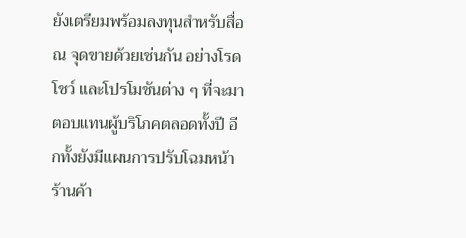ยังเตรียมพร้อมลงทุนสำหรับสื่อ ณ จุดขายด้วยเช่นกัน อย่างโรดโชว์ และโปรโมชันต่าง ๆ ที่จะมาตอบแทนผู้บริโภคตลอดทั้งปี อีกทั้งยังมีแผนการปรับโฉมหน้าร้านค้า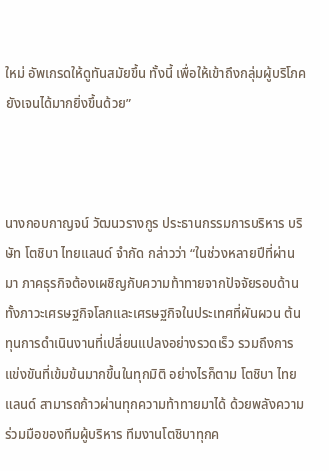ใหม่ อัพเกรดให้ดูทันสมัยขึ้น ทั้งนี้ เพื่อให้เข้าถึงกลุ่มผู้บริโภคยังเจนได้มากยิ่งขึ้นด้วย”



นางกอบกาญจน์ วัฒนวรางกูร ประธานกรรมการบริหาร บริษัท โตชิบา ไทยแลนด์ จำกัด กล่าวว่า “ในช่วงหลายปีที่ผ่านมา ภาคธุรกิจต้องเผชิญกับความท้าทายจากปัจจัยรอบด้าน ทั้งภาวะเศรษฐกิจโลกและเศรษฐกิจในประเทศที่ผันผวน ต้นทุนการดำเนินงานที่เปลี่ยนแปลงอย่างรวดเร็ว รวมถึงการแข่งขันที่เข้มข้นมากขึ้นในทุกมิติ อย่างไรก็ตาม โตชิบา ไทยแลนด์ สามารถก้าวผ่านทุกความท้าทายมาได้ ด้วยพลังความร่วมมือของทีมผู้บริหาร ทีมงานโตชิบาทุกค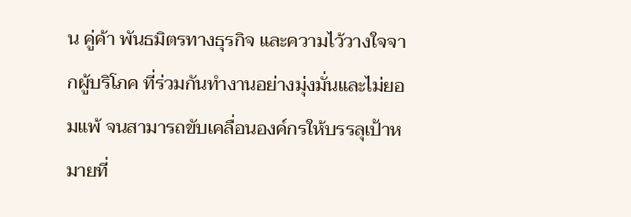น คู่ค้า พันธมิตรทางธุรกิจ และความไว้วางใจจากผู้บริโภค ที่ร่วมกันทำงานอย่างมุ่งมั่นและไม่ยอมแพ้ จนสามารถขับเคลื่อนองค์กรให้บรรลุเป้าหมายที่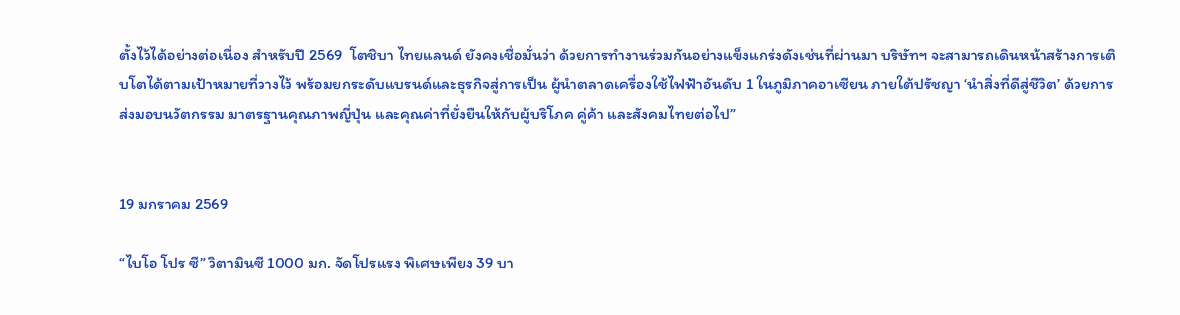ตั้งไว้ได้อย่างต่อเนื่อง สำหรับปี 2569  โตชิบา ไทยแลนด์ ยังคงเชื่อมั่นว่า ด้วยการทำงานร่วมกันอย่างแข็งแกร่งดังเช่นที่ผ่านมา บริษัทฯ จะสามารถเดินหน้าสร้างการเติบโตได้ตามเป้าหมายที่วางไว้ พร้อมยกระดับแบรนด์และธุรกิจสู่การเป็น ผู้นำตลาดเครื่องใช้ไฟฟ้าอันดับ 1 ในภูมิภาคอาเซียน ภายใต้ปรัชญา ‘นำสิ่งที่ดีสู่ชีวิต’ ด้วยการส่งมอบนวัตกรรม มาตรฐานคุณภาพญี่ปุ่น และคุณค่าที่ยั่งยืนให้กับผู้บริโภค คู่ค้า และสังคมไทยต่อไป”


19 มกราคม 2569

“ไบโอ โปร ซี” วิตามินซี 1000 มก. จัดโปรแรง พิเศษเพียง 39 บา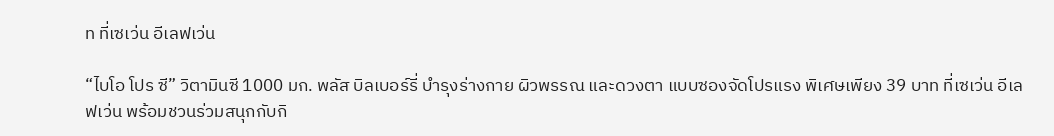ท ที่เซเว่น อีเลฟเว่น

“ไบโอ โปร ซี” วิตามินซี 1000 มก. พลัส บิลเบอร์รี่ บำรุงร่างกาย ผิวพรรณ และดวงตา แบบซองจัดโปรแรง พิเศษเพียง 39 บาท ที่เซเว่น อีเลฟเว่น พร้อมชวนร่วมสนุกกับกิ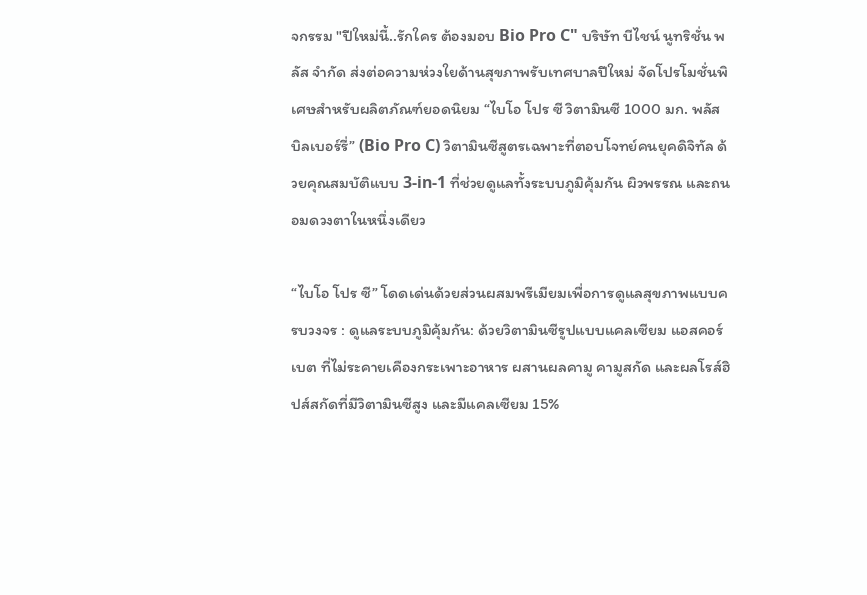จกรรม "ปีใหม่นี้..รักใคร ต้องมอบ Bio Pro C" บริษัท บีไชน์ นูทริชั่น พลัส จำกัด ส่งต่อความห่วงใยด้านสุขภาพรับเทศบาลปีใหม่ จัดโปรโมชั่นพิเศษสำหรับผลิตภัณฑ์ยอดนิยม “ไบโอ โปร ซี วิตามินซี 1000 มก. พลัส บิลเบอร์รี่” (Bio Pro C) วิตามินซีสูตรเฉพาะที่ตอบโจทย์คนยุคดิจิทัล ด้วยคุณสมบัติแบบ 3-in-1 ที่ช่วยดูแลทั้งระบบภูมิคุ้มกัน ผิวพรรณ และถนอมดวงตาในหนึ่งเดียว

“ไบโอ โปร ซี” โดดเด่นด้วยส่วนผสมพรีเมียมเพื่อการดูแลสุขภาพแบบครบวงจร : ดูแลระบบภูมิคุ้มกัน: ด้วยวิตามินซีรูปแบบแคลเซียม แอสคอร์เบต ที่ไม่ระคายเคืองกระเพาะอาหาร ผสานผลคามู คามูสกัด และผลโรส์ฮิปส์สกัดที่มีวิตามินซีสูง และมีแคลเซียม 15%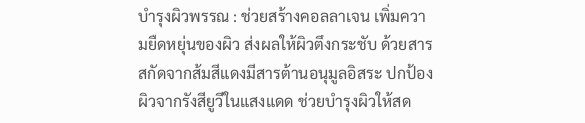บำรุงผิวพรรณ : ช่วยสร้างคอลลาเจน เพิ่มความยืดหยุ่นของผิว ส่งผลให้ผิวตึงกระชับ ด้วยสารสกัดจากส้มสีแดงมีสารต้านอนุมูลอิสระ ปกป้องผิวจากรังสียูวีในแสงแดด ช่วยบำรุงผิวให้สด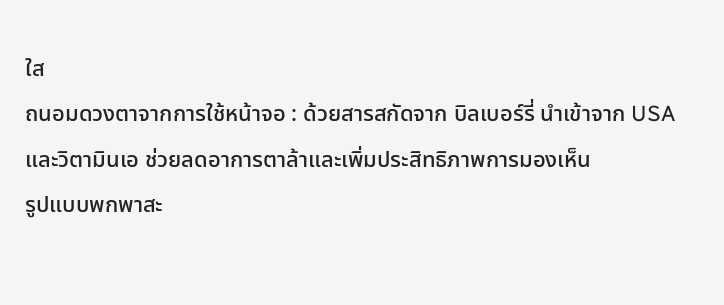ใส
ถนอมดวงตาจากการใช้หน้าจอ : ด้วยสารสกัดจาก บิลเบอร์รี่ นำเข้าจาก USA และวิตามินเอ ช่วยลดอาการตาล้าและเพิ่มประสิทธิภาพการมองเห็น
รูปแบบพกพาสะ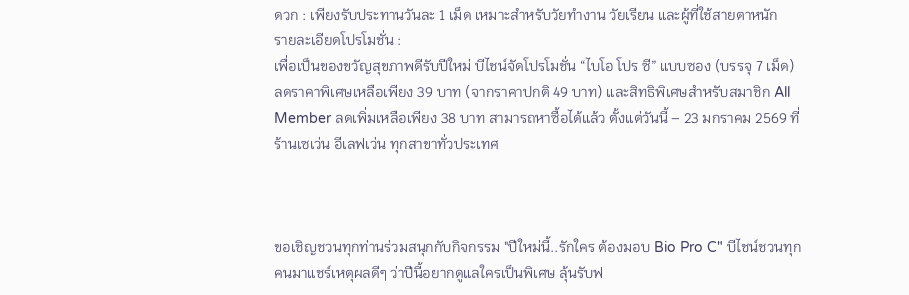ดวก : เพียงรับประทานวันละ 1 เม็ด เหมาะสำหรับวัยทำงาน วัยเรียน และผู้ที่ใช้สายตาหนัก
รายละเอียดโปรโมชั่น :
เพื่อเป็นของขวัญสุขภาพดีรับปีใหม่ บีไชน์จัดโปรโมชั่น “ไบโอ โปร ซี” แบบซอง (บรรจุ 7 เม็ด) ลดราคาพิเศษเหลือเพียง 39 บาท (จากราคาปกติ 49 บาท) และสิทธิพิเศษสำหรับสมาชิก All Member ลดเพิ่มเหลือเพียง 38 บาท สามารถหาซื้อได้แล้ว ตั้งแต่วันนี้ – 23 มกราคม 2569 ที่ร้านเซเว่น อีเลฟเว่น ทุกสาขาทั่วประเทศ



ขอเชิญชวนทุกท่านร่วมสนุกกับกิจกรรม "ปีใหม่นี้..รักใคร ต้องมอบ Bio Pro C" บีไชน์ชวนทุกคนมาแชร์เหตุผลดีๆ ว่าปีนี้อยากดูแลใครเป็นพิเศษ ลุ้นรับฟ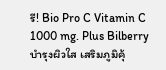รี! Bio Pro C Vitamin C 1000 mg. Plus Bilberry บำรุงผิวใส เสริมภูมิคุ้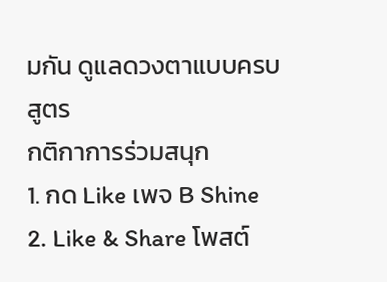มกัน ดูแลดวงตาแบบครบสูตร
กติกาการร่วมสนุก
1. กด Like เพจ B Shine
2. Like & Share โพสต์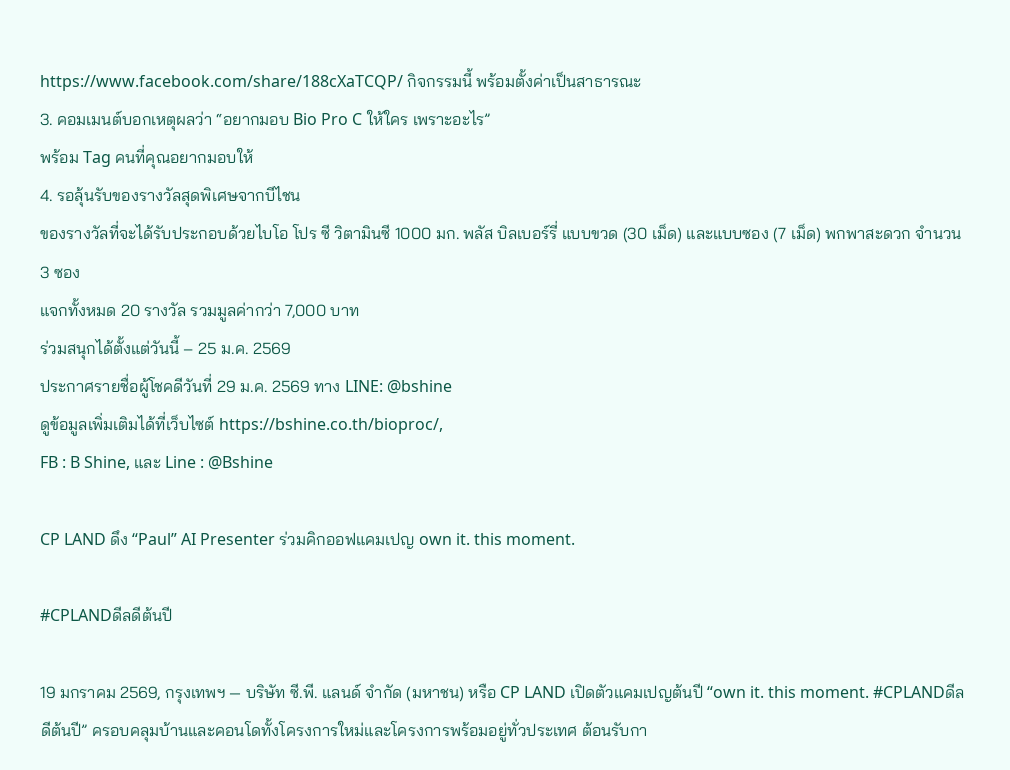https://www.facebook.com/share/188cXaTCQP/ กิจกรรมนี้ พร้อมตั้งค่าเป็นสาธารณะ
3. คอมเมนต์บอกเหตุผลว่า “อยากมอบ Bio Pro C ให้ใคร เพราะอะไร”
พร้อม Tag คนที่คุณอยากมอบให้
4. รอลุ้นรับของรางวัลสุดพิเศษจากบีไชน
ของรางวัลที่จะได้รับประกอบด้วยไบโอ โปร ซี วิตามินซี 1000 มก. พลัส บิลเบอร์รี่ แบบขวด (30 เม็ด) และแบบซอง (7 เม็ด) พกพาสะดวก จำนวน 3 ซอง
แจกทั้งหมด 20 รางวัล รวมมูลค่ากว่า 7,000 บาท
ร่วมสนุกได้ตั้งแต่วันนี้ – 25 ม.ค. 2569
ประกาศรายชื่อผู้โชคดีวันที่ 29 ม.ค. 2569 ทาง LINE: @bshine
ดูข้อมูลเพิ่มเติมได้ที่เว็บไซต์ https://bshine.co.th/bioproc/,
FB : B Shine, และ Line : @Bshine

CP LAND ดึง “Paul” AI Presenter ร่วมคิกออฟแคมเปญ own it. this moment.

#CPLANDดีลดีต้นปี

19 มกราคม 2569, กรุงเทพฯ — บริษัท ซี.พี. แลนด์ จำกัด (มหาชน) หรือ CP LAND เปิดตัวแคมเปญต้นปี “own it. this moment. #CPLANDดีลดีต้นปี” ครอบคลุมบ้านและคอนโดทั้งโครงการใหม่และโครงการพร้อมอยู่ทั่วประเทศ ต้อนรับกา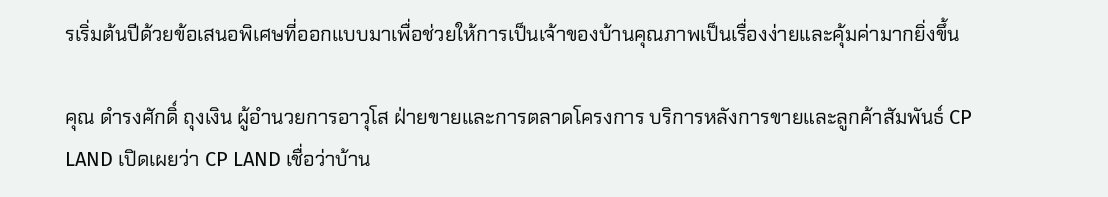รเริ่มต้นปีด้วยข้อเสนอพิเศษที่ออกแบบมาเพื่อช่วยให้การเป็นเจ้าของบ้านคุณภาพเป็นเรื่องง่ายและคุ้มค่ามากยิ่งขึ้น

คุณ ดำรงศักดิ์ ถุงเงิน ผู้อำนวยการอาวุโส ฝ่ายขายและการตลาดโครงการ บริการหลังการขายและลูกค้าสัมพันธ์ CP LAND เปิดเผยว่า CP LAND เชื่อว่าบ้าน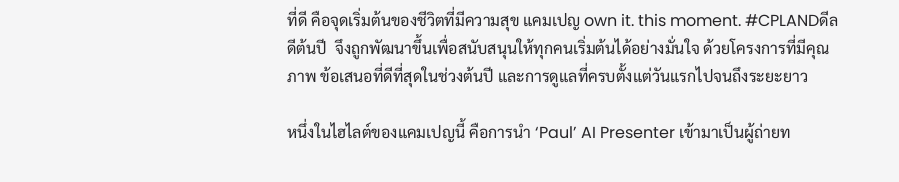ที่ดี คือจุดเริ่มต้นของชีวิตที่มีความสุข แคมเปญ own it. this moment. #CPLANDดีลดีต้นปี  จึงถูกพัฒนาขึ้นเพื่อสนับสนุนให้ทุกคนเริ่มต้นได้อย่างมั่นใจ ด้วยโครงการที่มีคุณภาพ ข้อเสนอที่ดีที่สุดในช่วงต้นปี และการดูแลที่ครบตั้งแต่วันแรกไปจนถึงระยะยาว

หนึ่งในไฮไลต์ของแคมเปญนี้ คือการนำ ‘Paul’ AI Presenter เข้ามาเป็นผู้ถ่ายท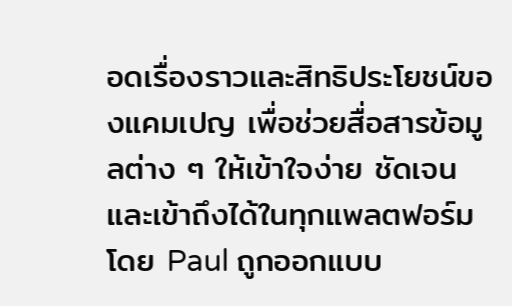อดเรื่องราวและสิทธิประโยชน์ของแคมเปญ เพื่อช่วยสื่อสารข้อมูลต่าง ๆ ให้เข้าใจง่าย ชัดเจน และเข้าถึงได้ในทุกแพลตฟอร์ม โดย Paul ถูกออกแบบ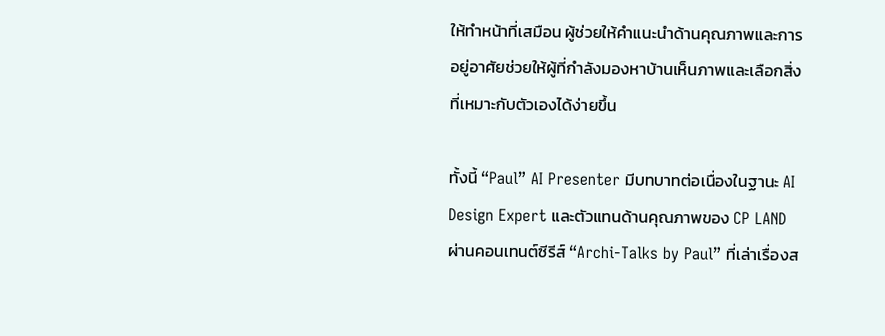ให้ทำหน้าที่เสมือน ผู้ช่วยให้คำแนะนำด้านคุณภาพและการอยู่อาศัยช่วยให้ผู้ที่กำลังมองหาบ้านเห็นภาพและเลือกสิ่งที่เหมาะกับตัวเองได้ง่ายขึ้น

ทั้งนี้ “Paul” AI Presenter มีบทบาทต่อเนื่องในฐานะ AI Design Expert และตัวแทนด้านคุณภาพของ CP LAND ผ่านคอนเทนต์ซีรีส์ “Archi-Talks by Paul” ที่เล่าเรื่องส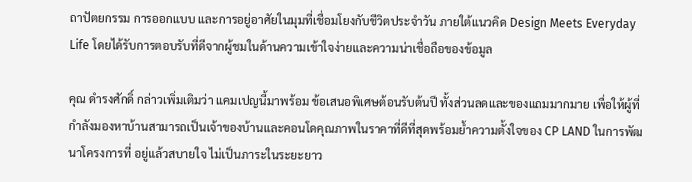ถาปัตยกรรม การออกแบบ และการอยู่อาศัยในมุมที่เชื่อมโยงกับชีวิตประจำวัน ภายใต้แนวคิด Design Meets Everyday Life โดยได้รับการตอบรับที่ดีจากผู้ชมในด้านความเข้าใจง่ายและความน่าเชื่อถือของข้อมูล

คุณ ดำรงศักดิ์ กล่าวเพิ่มเติมว่า แคมเปญนี้มาพร้อม ข้อเสนอพิเศษต้อนรับต้นปี ทั้งส่วนลดและของแถมมากมาย เพื่อให้ผู้ที่กำลังมองหาบ้านสามารถเป็นเจ้าของบ้านและคอนโดคุณภาพในราคาที่ดีที่สุดพร้อมย้ำความตั้งใจของ CP LAND ในการพัฒนาโครงการที่ อยู่แล้วสบายใจ ไม่เป็นภาระในระยะยาว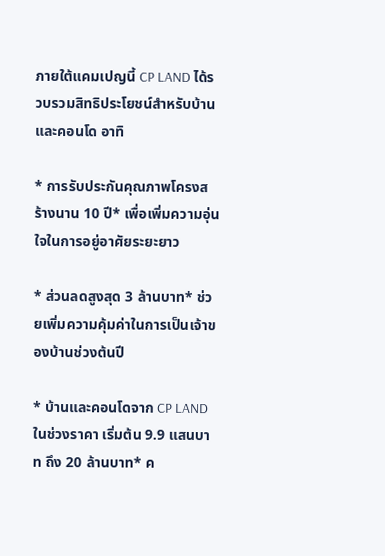ภายใต้แคมเปญนี้ CP LAND ได้รวบรวมสิทธิประโยชน์สำหรับบ้านและคอนโด อาทิ

* การรับประกันคุณภาพโครงสร้างนาน 10 ปี* เพื่อเพิ่มความอุ่นใจในการอยู่อาศัยระยะยาว

* ส่วนลดสูงสุด 3 ล้านบาท* ช่วยเพิ่มความคุ้มค่าในการเป็นเจ้าของบ้านช่วงต้นปี

* บ้านและคอนโดจาก CP LAND ในช่วงราคา เริ่มต้น 9.9 แสนบาท ถึง 20 ล้านบาท* ค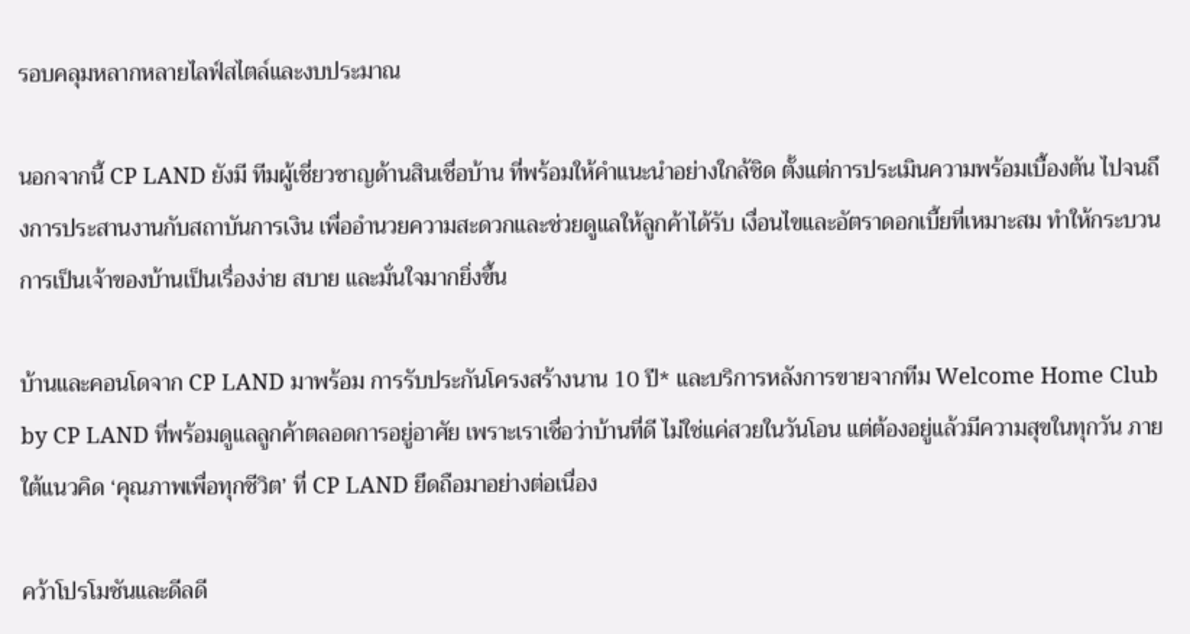รอบคลุมหลากหลายไลฟ์สไตล์และงบประมาณ

นอกจากนี้ CP LAND ยังมี ทีมผู้เชี่ยวชาญด้านสินเชื่อบ้าน ที่พร้อมให้คำแนะนำอย่างใกล้ชิด ตั้งแต่การประเมินความพร้อมเบื้องต้น ไปจนถึงการประสานงานกับสถาบันการเงิน เพื่ออำนวยความสะดวกและช่วยดูแลให้ลูกค้าได้รับ เงื่อนไขและอัตราดอกเบี้ยที่เหมาะสม ทำให้กระบวนการเป็นเจ้าของบ้านเป็นเรื่องง่าย สบาย และมั่นใจมากยิ่งขึ้น

บ้านและคอนโดจาก CP LAND มาพร้อม การรับประกันโครงสร้างนาน 10 ปี* และบริการหลังการขายจากทีม Welcome Home Club by CP LAND ที่พร้อมดูแลลูกค้าตลอดการอยู่อาศัย เพราะเราเชื่อว่าบ้านที่ดี ไม่ใช่แค่สวยในวันโอน แต่ต้องอยู่แล้วมีความสุขในทุกวัน ภายใต้แนวคิด ‘คุณภาพเพื่อทุกชีวิต’ ที่ CP LAND ยึดถือมาอย่างต่อเนื่อง

คว้าโปรโมชันและดีลดี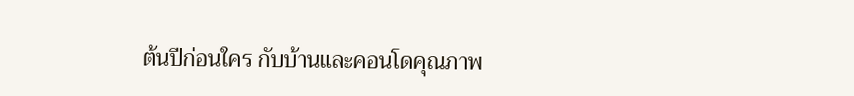ต้นปีก่อนใคร กับบ้านและคอนโดคุณภาพ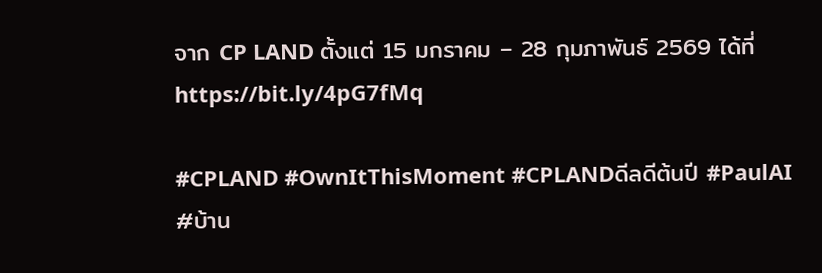จาก CP LAND ตั้งแต่ 15 มกราคม – 28 กุมภาพันธ์ 2569 ได้ที่ https://bit.ly/4pG7fMq

#CPLAND #OwnItThisMoment #CPLANDดีลดีต้นปี #PaulAI #บ้าน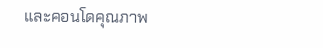และคอนโดคุณภาพ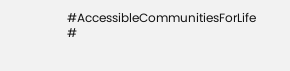#AccessibleCommunitiesForLife  #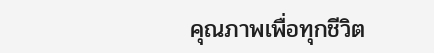คุณภาพเพื่อทุกชีวิต